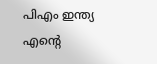പിഎം ഇന്ത്യ
എന്റെ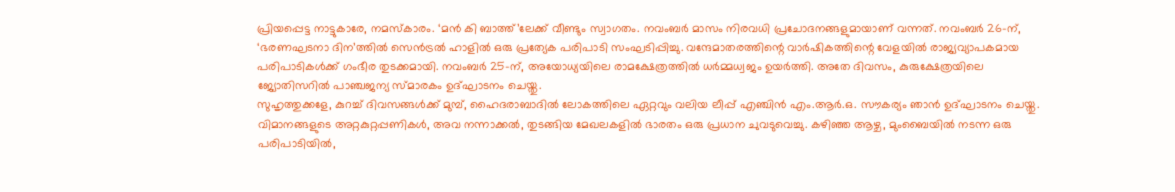പ്രിയപ്പെട്ട നാട്ടുകാരേ, നമസ്കാരം. ‘മൻ കി ബാത്ത്’ലേക്ക് വീണ്ടും സ്വാഗതം. നവംബർ മാസം നിരവധി പ്രചോദനങ്ങളുമായാണ് വന്നത്. നവംബർ 26-ന്, ‘ഭരണഘടനാ ദിന’ത്തിൽ സെൻട്രൽ ഹാളിൽ ഒരു പ്രത്യേക പരിപാടി സംഘടിപ്പിച്ചു. വന്ദേമാതരത്തിന്റെ വാർഷികത്തിന്റെ വേളയിൽ രാജ്യവ്യാപകമായ പരിപാടികൾക്ക് ഗംഭീര തുടക്കമായി. നവംബർ 25-ന്, അയോധ്യയിലെ രാമക്ഷേത്രത്തിൽ ധർമ്മധ്വജം ഉയർത്തി. അതേ ദിവസം, കുരുക്ഷേത്രയിലെ ജ്യോതിസറിൽ പാഞ്ചജന്യ സ്മാരകം ഉദ്ഘാടനം ചെയ്തു.
സുഹൃത്തുക്കളേ, കുറച്ച് ദിവസങ്ങൾക്ക് മുമ്പ്, ഹൈദരാബാദിൽ ലോകത്തിലെ ഏറ്റവും വലിയ ലീപ്പ് എഞ്ചിൻ എം.ആർ.ഒ. സൗകര്യം ഞാൻ ഉദ്ഘാടനം ചെയ്തു. വിമാനങ്ങളുടെ അറ്റകുറ്റപ്പണികൾ, അവ നന്നാക്കൽ, തുടങ്ങിയ മേഖലകളിൽ ഭാരതം ഒരു പ്രധാന ചുവടുവെച്ചു. കഴിഞ്ഞ ആഴ്ച, മുംബൈയിൽ നടന്ന ഒരു പരിപാടിയിൽ,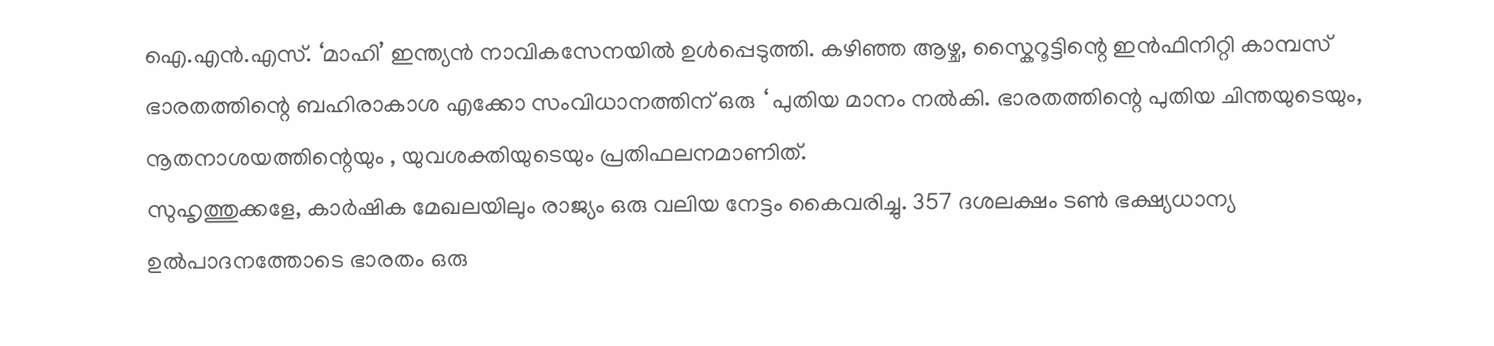ഐ.എൻ.എസ്. ‘മാഹി’ ഇന്ത്യൻ നാവികസേനയിൽ ഉൾപ്പെടുത്തി. കഴിഞ്ഞ ആഴ്ച, സ്കൈറൂട്ടിന്റെ ഇൻഫിനിറ്റി കാമ്പസ് ഭാരതത്തിന്റെ ബഹിരാകാശ എക്കോ സംവിധാനത്തിന് ഒരു ‘ പുതിയ മാനം നൽകി. ഭാരതത്തിന്റെ പുതിയ ചിന്തയുടെയും, നൂതനാശയത്തിന്റെയും , യുവശക്തിയുടെയും പ്രതിഫലനമാണിത്.
സുഹൃത്തുക്കളേ, കാർഷിക മേഖലയിലും രാജ്യം ഒരു വലിയ നേട്ടം കൈവരിച്ചു. 357 ദശലക്ഷം ടൺ ഭക്ഷ്യധാന്യ ഉൽപാദനത്തോടെ ഭാരതം ഒരു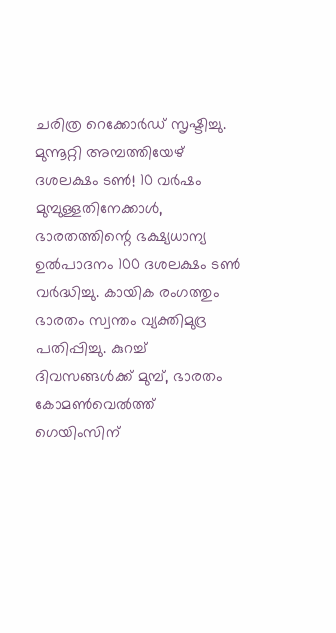ചരിത്ര റെക്കോർഡ് സൃഷ്ടിച്ചു. മുന്നൂറ്റി അമ്പത്തിയേഴ് ദശലക്ഷം ടൺ! 10 വർഷം മുമ്പുള്ളതിനേക്കാൾ, ഭാരതത്തിന്റെ ഭക്ഷ്യധാന്യ ഉൽപാദനം 100 ദശലക്ഷം ടൺ വർദ്ധിച്ചു. കായിക രംഗത്തും ഭാരതം സ്വന്തം വ്യക്തിമുദ്ര പതിപ്പിച്ചു. കുറച്ച് ദിവസങ്ങൾക്ക് മുമ്പ്, ഭാരതം കോമൺവെൽത്ത് ഗെയിംസിന്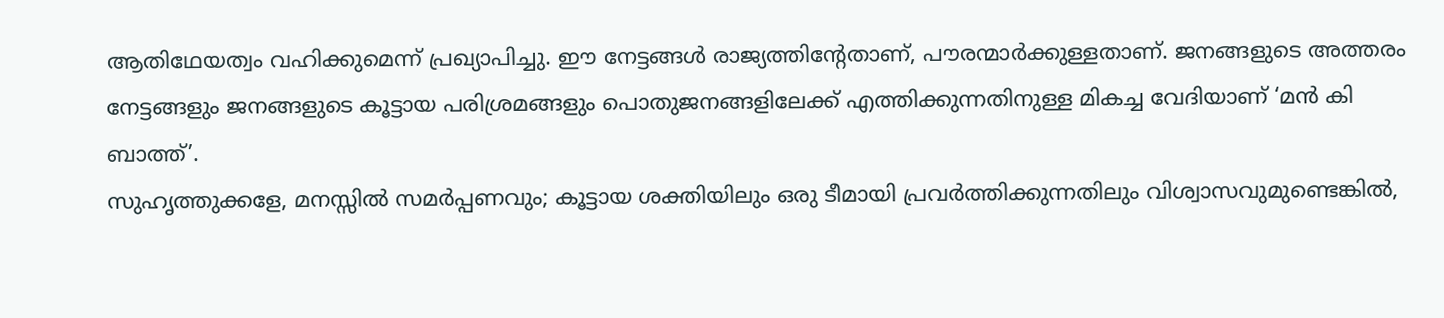ആതിഥേയത്വം വഹിക്കുമെന്ന് പ്രഖ്യാപിച്ചു. ഈ നേട്ടങ്ങൾ രാജ്യത്തിന്റേതാണ്, പൗരന്മാർക്കുള്ളതാണ്. ജനങ്ങളുടെ അത്തരം നേട്ടങ്ങളും ജനങ്ങളുടെ കൂട്ടായ പരിശ്രമങ്ങളും പൊതുജനങ്ങളിലേക്ക് എത്തിക്കുന്നതിനുള്ള മികച്ച വേദിയാണ് ‘മൻ കി ബാത്ത്’.
സുഹൃത്തുക്കളേ, മനസ്സിൽ സമർപ്പണവും; കൂട്ടായ ശക്തിയിലും ഒരു ടീമായി പ്രവർത്തിക്കുന്നതിലും വിശ്വാസവുമുണ്ടെങ്കിൽ,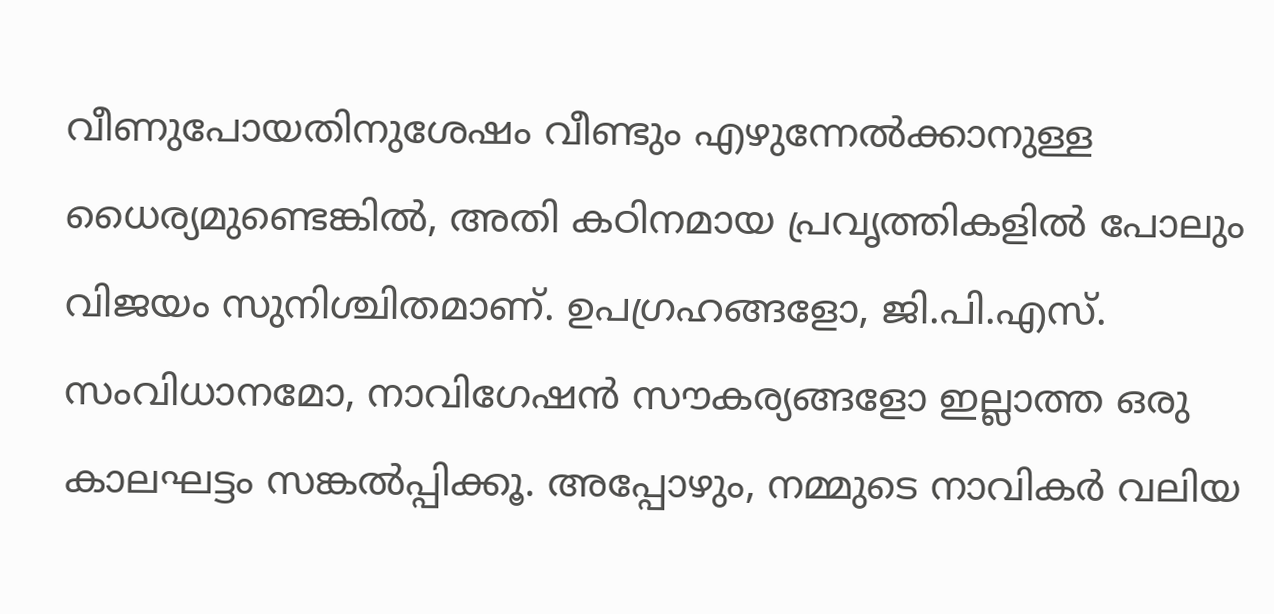വീണുപോയതിനുശേഷം വീണ്ടും എഴുന്നേൽക്കാനുള്ള ധൈര്യമുണ്ടെങ്കിൽ, അതി കഠിനമായ പ്രവൃത്തികളിൽ പോലും വിജയം സുനിശ്ചിതമാണ്. ഉപഗ്രഹങ്ങളോ, ജി.പി.എസ്. സംവിധാനമോ, നാവിഗേഷൻ സൗകര്യങ്ങളോ ഇല്ലാത്ത ഒരു കാലഘട്ടം സങ്കൽപ്പിക്കൂ. അപ്പോഴും, നമ്മുടെ നാവികർ വലിയ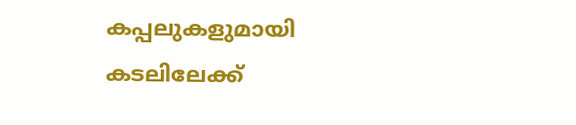കപ്പലുകളുമായി കടലിലേക്ക്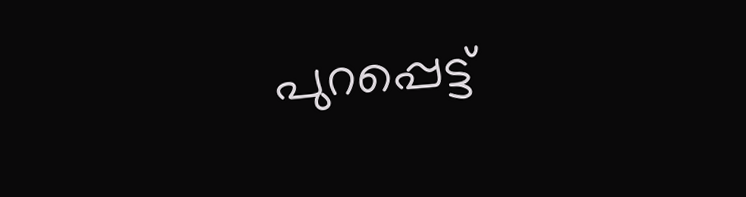പുറപ്പെട്ട്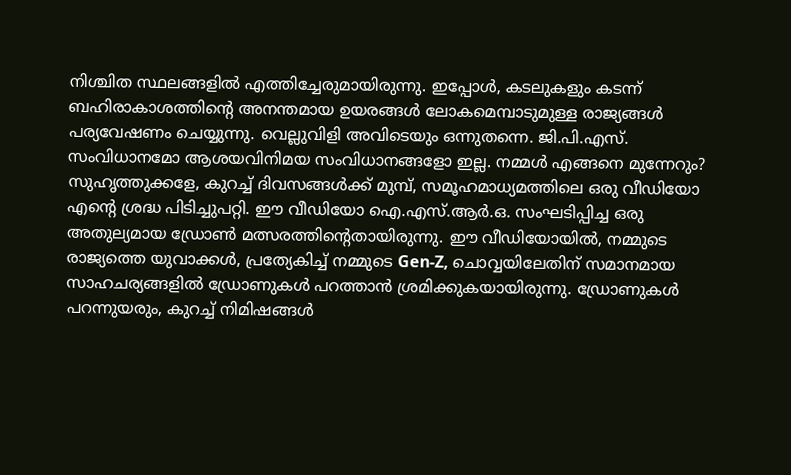നിശ്ചിത സ്ഥലങ്ങളിൽ എത്തിച്ചേരുമായിരുന്നു. ഇപ്പോൾ, കടലുകളും കടന്ന് ബഹിരാകാശത്തിന്റെ അനന്തമായ ഉയരങ്ങൾ ലോകമെമ്പാടുമുള്ള രാജ്യങ്ങൾ പര്യവേഷണം ചെയ്യുന്നു. വെല്ലുവിളി അവിടെയും ഒന്നുതന്നെ. ജി.പി.എസ്. സംവിധാനമോ ആശയവിനിമയ സംവിധാനങ്ങളോ ഇല്ല. നമ്മൾ എങ്ങനെ മുന്നേറും?
സുഹൃത്തുക്കളേ, കുറച്ച് ദിവസങ്ങൾക്ക് മുമ്പ്, സമൂഹമാധ്യമത്തിലെ ഒരു വീഡിയോ എന്റെ ശ്രദ്ധ പിടിച്ചുപറ്റി. ഈ വീഡിയോ ഐ.എസ്.ആർ.ഒ. സംഘടിപ്പിച്ച ഒരു അതുല്യമായ ഡ്രോൺ മത്സരത്തിന്റെതായിരുന്നു. ഈ വീഡിയോയിൽ, നമ്മുടെ രാജ്യത്തെ യുവാക്കൾ, പ്രത്യേകിച്ച് നമ്മുടെ Gen-Z, ചൊവ്വയിലേതിന് സമാനമായ സാഹചര്യങ്ങളിൽ ഡ്രോണുകൾ പറത്താൻ ശ്രമിക്കുകയായിരുന്നു. ഡ്രോണുകൾ പറന്നുയരും, കുറച്ച് നിമിഷങ്ങൾ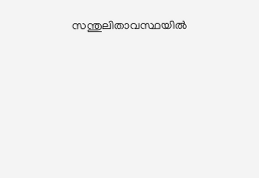സന്തുലിതാവസ്ഥയിൽ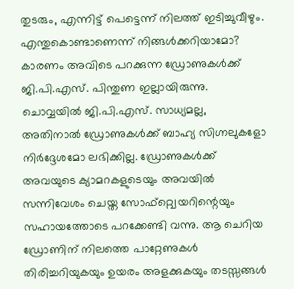തുടരും, എന്നിട്ട് പെട്ടെന്ന് നിലത്ത് ഇടിച്ചുവീഴും. എന്തുകൊണ്ടാണെന്ന് നിങ്ങൾക്കറിയാമോ? കാരണം അവിടെ പറക്കുന്ന ഡ്രോണുകൾക്ക് ജി.പി.എസ്. പിന്തുണ ഇല്ലായിരുന്നു. ചൊവ്വയിൽ ജി.പി.എസ്. സാധ്യമല്ല, അതിനാൽ ഡ്രോണുകൾക്ക് ബാഹ്യ സിഗ്നലുകളോ നിർദ്ദേശമോ ലഭിക്കില്ല. ഡ്രോണുകൾക്ക് അവയുടെ ക്യാമറകളുടെയും അവയിൽ സന്നിവേശം ചെയ്ത സോഫ്റ്റ്വെയറിന്റെയും സഹായത്തോടെ പറക്കേണ്ടി വന്നു. ആ ചെറിയ ഡ്രോണിന് നിലത്തെ പാറ്റേണുകൾ തിരിച്ചറിയുകയും ഉയരം അളക്കുകയും തടസ്സങ്ങൾ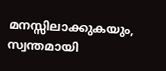മനസ്സിലാക്കുകയും, സ്വന്തമായി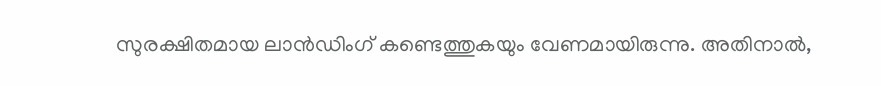സുരക്ഷിതമായ ലാൻഡിംഗ് കണ്ടെത്തുകയും വേണമായിരുന്നു. അതിനാൽ,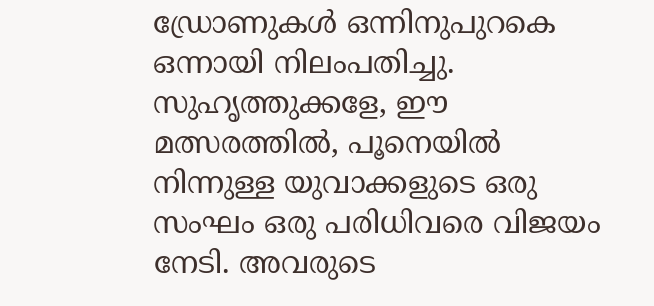ഡ്രോണുകൾ ഒന്നിനുപുറകെ ഒന്നായി നിലംപതിച്ചു.
സുഹൃത്തുക്കളേ, ഈ മത്സരത്തിൽ, പൂനെയിൽ നിന്നുള്ള യുവാക്കളുടെ ഒരു സംഘം ഒരു പരിധിവരെ വിജയം നേടി. അവരുടെ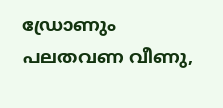ഡ്രോണും പലതവണ വീണു,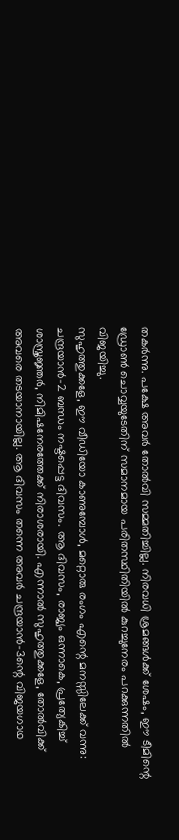തകർന്നു. പക്ഷേ അവർ തോൽവി സമ്മതിച്ചില്ല. നിരവധി ശ്രമങ്ങൾക്ക് ശേഷം, ഈ ടീമിന്റെ ഡ്രോൺ ചൊവ്വയുടേതിന് സമാനമായ പരിതസ്ഥിതിയിൽ കുറച്ചുനേരം പറക്കുന്നതിൽ വിജയിച്ചു.
സുഹൃത്തുക്കളേ, ഈ വീഡിയോ കാണുമ്പോൾ, മറ്റൊരു രംഗം എന്റെ മനസ്സിലേക്ക് വന്നു: ചന്ദ്രയാൻ-2 ബന്ധം നഷ്ടപ്പെട്ട ദിവസം. ആ ദിവസം, രാജ്യം ഒന്നാകെ, പ്രത്യേകിച്ച് ശാസ്ത്രജ്ഞർ, നിമിഷനേരത്തേക്ക് നിരാശരായി. എന്നാൽ സുഹൃത്തുക്കളേ, തോൽവിക്ക് അവരെ തടയാനായില്ല. ആ ദിവസം തന്നെ അവർ ചന്ദ്രയാൻ-3ന്റെ വിജയഗാഥ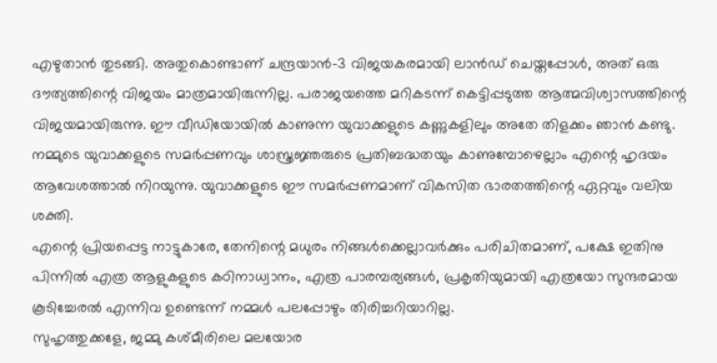എഴുതാൻ തുടങ്ങി. അതുകൊണ്ടാണ് ചന്ദ്രയാൻ-3 വിജയകരമായി ലാൻഡ് ചെയ്തപ്പോൾ, അത് ഒരു ദൗത്യത്തിന്റെ വിജയം മാത്രമായിരുന്നില്ല. പരാജയത്തെ മറികടന്ന് കെട്ടിപ്പടുത്ത ആത്മവിശ്വാസത്തിന്റെ വിജയമായിരുന്നു. ഈ വീഡിയോയിൽ കാണുന്ന യുവാക്കളുടെ കണ്ണുകളിലും അതേ തിളക്കം ഞാൻ കണ്ടു. നമ്മുടെ യുവാക്കളുടെ സമർപ്പണവും ശാസ്ത്രജ്ഞരുടെ പ്രതിബദ്ധതയും കാണുമ്പോഴെല്ലാം എന്റെ ഹൃദയം ആവേശത്താൽ നിറയുന്നു. യുവാക്കളുടെ ഈ സമർപ്പണമാണ് വികസിത ഭാരതത്തിന്റെ ഏറ്റവും വലിയ ശക്തി.
എന്റെ പ്രിയപ്പെട്ട നാട്ടുകാരേ, തേനിന്റെ മധുരം നിങ്ങൾക്കെല്ലാവർക്കും പരിചിതമാണ്, പക്ഷേ ഇതിനു പിന്നിൽ എത്ര ആളുകളുടെ കഠിനാധ്വാനം, എത്ര പാരമ്പര്യങ്ങൾ, പ്രകൃതിയുമായി എത്രയോ സുന്ദരമായ കൂടിച്ചേരൽ എന്നിവ ഉണ്ടെന്ന് നമ്മൾ പലപ്പോഴും തിരിച്ചറിയാറില്ല.
സുഹൃത്തുക്കളേ, ജമ്മു കശ്മീരിലെ മലയോര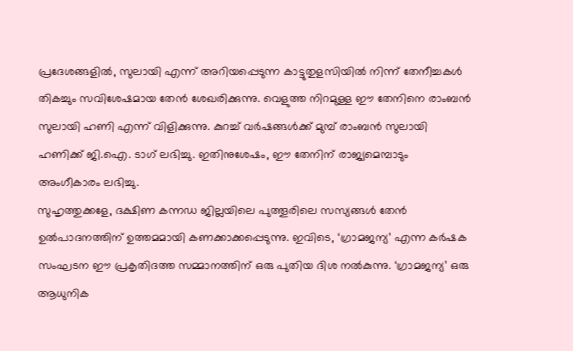പ്രദേശങ്ങളിൽ, സുലായി എന്ന് അറിയപ്പെടുന്ന കാട്ടുതുളസിയിൽ നിന്ന് തേനീച്ചകൾ തികച്ചും സവിശേഷമായ തേൻ ശേഖരിക്കുന്നു. വെളുത്ത നിറമുള്ള ഈ തേനിനെ രാംബൻ സുലായി ഹണി എന്ന് വിളിക്കുന്നു. കുറച്ച് വർഷങ്ങൾക്ക് മുമ്പ് രാംബൻ സുലായി ഹണിക്ക് ജി.ഐ. ടാഗ് ലഭിച്ചു. ഇതിനുശേഷം, ഈ തേനിന് രാജ്യമെമ്പാടും അംഗീകാരം ലഭിച്ചു.
സുഹൃത്തുക്കളേ, ദക്ഷിണ കന്നഡ ജില്ലയിലെ പുത്തൂരിലെ സസ്യങ്ങൾ തേൻ ഉൽപാദനത്തിന് ഉത്തമമായി കണക്കാക്കപ്പെടുന്നു. ഇവിടെ, ‘ഗ്രാമജന്യ’ എന്ന കർഷക സംഘടന ഈ പ്രകൃതിദത്ത സമ്മാനത്തിന് ഒരു പുതിയ ദിശ നൽകുന്നു. ‘ഗ്രാമജന്യ’ ഒരു ആധുനിക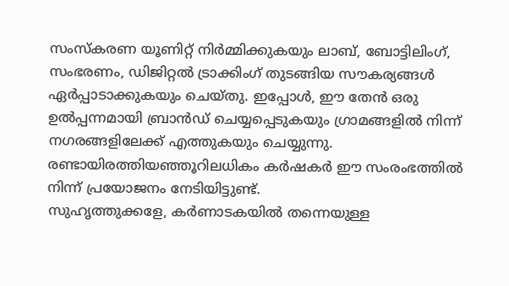സംസ്കരണ യൂണിറ്റ് നിർമ്മിക്കുകയും ലാബ്, ബോട്ടിലിംഗ്, സംഭരണം, ഡിജിറ്റൽ ട്രാക്കിംഗ് തുടങ്ങിയ സൗകര്യങ്ങൾ ഏർപ്പാടാക്കുകയും ചെയ്തു. ഇപ്പോൾ, ഈ തേൻ ഒരു ഉൽപ്പന്നമായി ബ്രാൻഡ് ചെയ്യപ്പെടുകയും ഗ്രാമങ്ങളിൽ നിന്ന് നഗരങ്ങളിലേക്ക് എത്തുകയും ചെയ്യുന്നു. രണ്ടായിരത്തിയഞ്ഞൂറിലധികം കർഷകർ ഈ സംരംഭത്തിൽ നിന്ന് പ്രയോജനം നേടിയിട്ടുണ്ട്.
സുഹൃത്തുക്കളേ, കർണാടകയിൽ തന്നെയുള്ള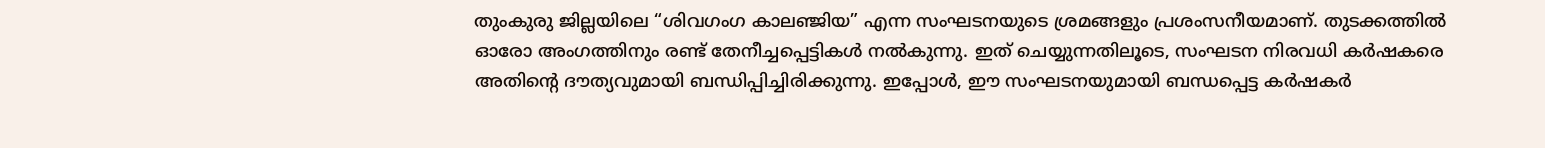തുംകുരു ജില്ലയിലെ “ശിവഗംഗ കാലഞ്ജിയ” എന്ന സംഘടനയുടെ ശ്രമങ്ങളും പ്രശംസനീയമാണ്. തുടക്കത്തിൽ ഓരോ അംഗത്തിനും രണ്ട് തേനീച്ചപ്പെട്ടികൾ നൽകുന്നു. ഇത് ചെയ്യുന്നതിലൂടെ, സംഘടന നിരവധി കർഷകരെ അതിന്റെ ദൗത്യവുമായി ബന്ധിപ്പിച്ചിരിക്കുന്നു. ഇപ്പോൾ, ഈ സംഘടനയുമായി ബന്ധപ്പെട്ട കർഷകർ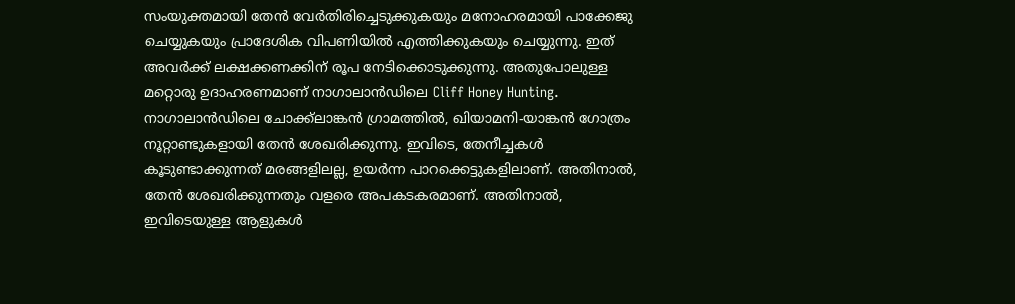സംയുക്തമായി തേൻ വേർതിരിച്ചെടുക്കുകയും മനോഹരമായി പാക്കേജു ചെയ്യുകയും പ്രാദേശിക വിപണിയിൽ എത്തിക്കുകയും ചെയ്യുന്നു. ഇത് അവർക്ക് ലക്ഷക്കണക്കിന് രൂപ നേടിക്കൊടുക്കുന്നു. അതുപോലുള്ള മറ്റൊരു ഉദാഹരണമാണ് നാഗാലാൻഡിലെ Cliff Honey Hunting. നാഗാലാൻഡിലെ ചോക്ക്ലാങ്കൻ ഗ്രാമത്തിൽ, ഖിയാമനി-യാങ്കൻ ഗോത്രം നൂറ്റാണ്ടുകളായി തേൻ ശേഖരിക്കുന്നു. ഇവിടെ, തേനീച്ചകൾ കൂടുണ്ടാക്കുന്നത് മരങ്ങളിലല്ല, ഉയർന്ന പാറക്കെട്ടുകളിലാണ്. അതിനാൽ, തേൻ ശേഖരിക്കുന്നതും വളരെ അപകടകരമാണ്. അതിനാൽ, ഇവിടെയുള്ള ആളുകൾ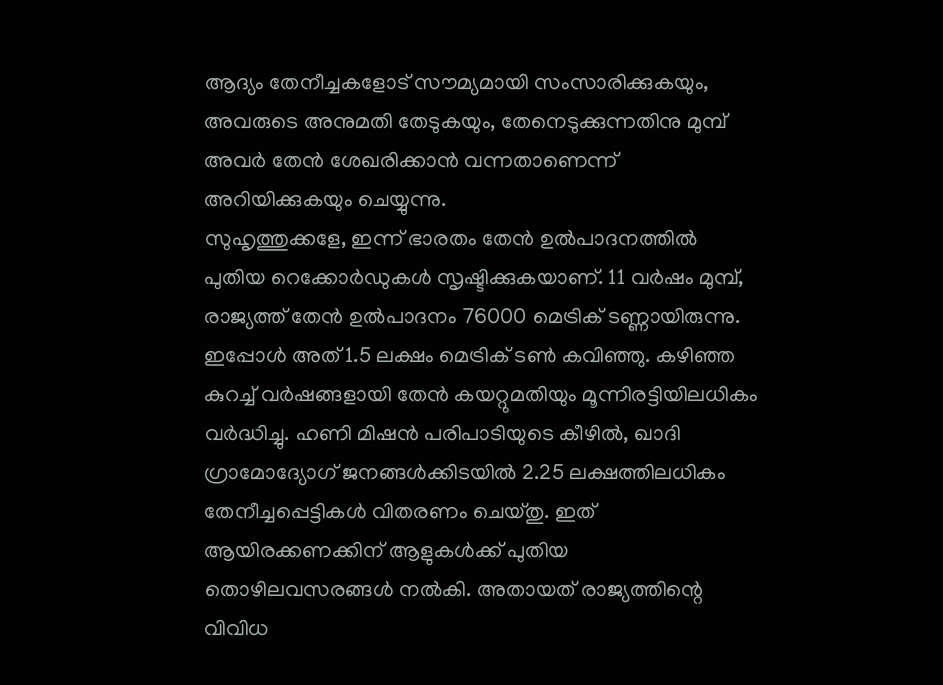ആദ്യം തേനീച്ചകളോട് സൗമ്യമായി സംസാരിക്കുകയും, അവരുടെ അനുമതി തേടുകയും, തേനെടുക്കുന്നതിനു മുമ്പ് അവർ തേൻ ശേഖരിക്കാൻ വന്നതാണെന്ന് അറിയിക്കുകയും ചെയ്യുന്നു.
സുഹൃത്തുക്കളേ, ഇന്ന് ഭാരതം തേൻ ഉൽപാദനത്തിൽ പുതിയ റെക്കോർഡുകൾ സൃഷ്ടിക്കുകയാണ്. 11 വർഷം മുമ്പ്, രാജ്യത്ത് തേൻ ഉൽപാദനം 76000 മെട്രിക് ടണ്ണായിരുന്നു. ഇപ്പോൾ അത് 1.5 ലക്ഷം മെട്രിക് ടൺ കവിഞ്ഞു. കഴിഞ്ഞ കുറച്ച് വർഷങ്ങളായി തേൻ കയറ്റുമതിയും മൂന്നിരട്ടിയിലധികം വർദ്ധിച്ചു. ഹണി മിഷൻ പരിപാടിയുടെ കീഴിൽ, ഖാദി ഗ്രാമോദ്യോഗ് ജനങ്ങൾക്കിടയിൽ 2.25 ലക്ഷത്തിലധികം തേനീച്ചപ്പെട്ടികൾ വിതരണം ചെയ്തു. ഇത് ആയിരക്കണക്കിന് ആളുകൾക്ക് പുതിയ തൊഴിലവസരങ്ങൾ നൽകി. അതായത് രാജ്യത്തിന്റെ വിവിധ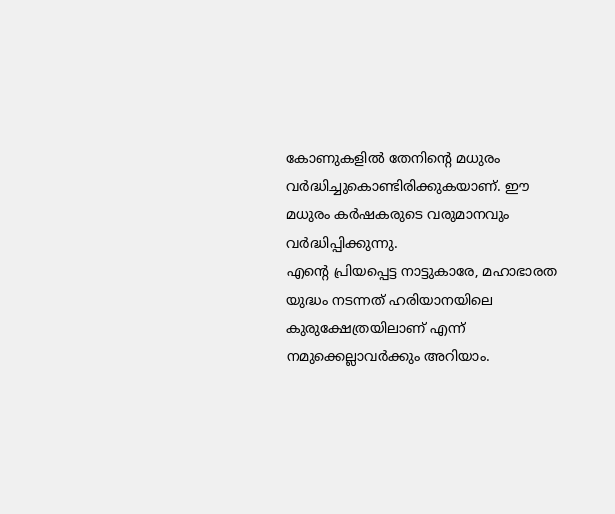കോണുകളിൽ തേനിന്റെ മധുരം വർദ്ധിച്ചുകൊണ്ടിരിക്കുകയാണ്. ഈ മധുരം കർഷകരുടെ വരുമാനവും വർദ്ധിപ്പിക്കുന്നു.
എന്റെ പ്രിയപ്പെട്ട നാട്ടുകാരേ, മഹാഭാരത യുദ്ധം നടന്നത് ഹരിയാനയിലെ കുരുക്ഷേത്രയിലാണ് എന്ന് നമുക്കെല്ലാവർക്കും അറിയാം.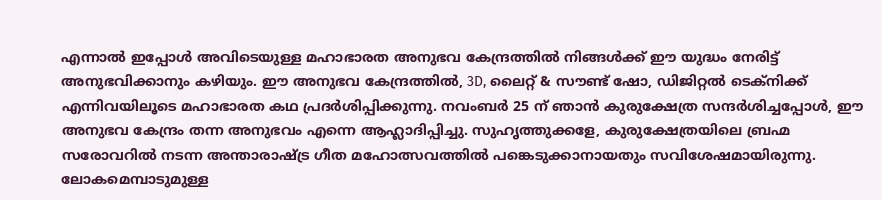എന്നാൽ ഇപ്പോൾ അവിടെയുള്ള മഹാഭാരത അനുഭവ കേന്ദ്രത്തിൽ നിങ്ങൾക്ക് ഈ യുദ്ധം നേരിട്ട് അനുഭവിക്കാനും കഴിയും. ഈ അനുഭവ കേന്ദ്രത്തിൽ, 3D, ലൈറ്റ് & സൗണ്ട് ഷോ, ഡിജിറ്റൽ ടെക്നിക്ക് എന്നിവയിലൂടെ മഹാഭാരത കഥ പ്രദർശിപ്പിക്കുന്നു. നവംബർ 25 ന് ഞാൻ കുരുക്ഷേത്ര സന്ദർശിച്ചപ്പോൾ, ഈ അനുഭവ കേന്ദ്രം തന്ന അനുഭവം എന്നെ ആഹ്ലാദിപ്പിച്ചു. സുഹൃത്തുക്കളേ, കുരുക്ഷേത്രയിലെ ബ്രഹ്മ സരോവറിൽ നടന്ന അന്താരാഷ്ട്ര ഗീത മഹോത്സവത്തിൽ പങ്കെടുക്കാനായതും സവിശേഷമായിരുന്നു. ലോകമെമ്പാടുമുള്ള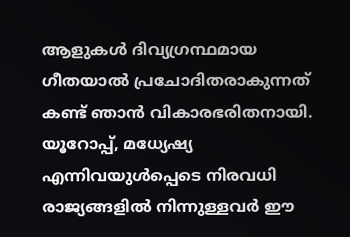ആളുകൾ ദിവ്യഗ്രന്ഥമായ ഗീതയാൽ പ്രചോദിതരാകുന്നത് കണ്ട് ഞാൻ വികാരഭരിതനായി. യൂറോപ്പ്, മധ്യേഷ്യ എന്നിവയുൾപ്പെടെ നിരവധി രാജ്യങ്ങളിൽ നിന്നുള്ളവർ ഈ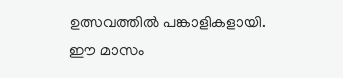ഉത്സവത്തിൽ പങ്കാളികളായി.
ഈ മാസം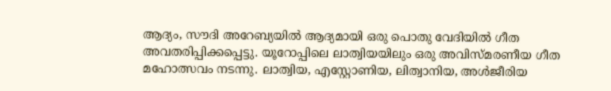ആദ്യം, സൗദി അറേബ്യയിൽ ആദ്യമായി ഒരു പൊതു വേദിയിൽ ഗീത അവതരിപ്പിക്കപ്പെട്ടു. യൂറോപ്പിലെ ലാത്വിയയിലും ഒരു അവിസ്മരണീയ ഗീത മഹോത്സവം നടന്നു. ലാത്വിയ, എസ്റ്റോണിയ, ലിത്വാനിയ, അൾജീരിയ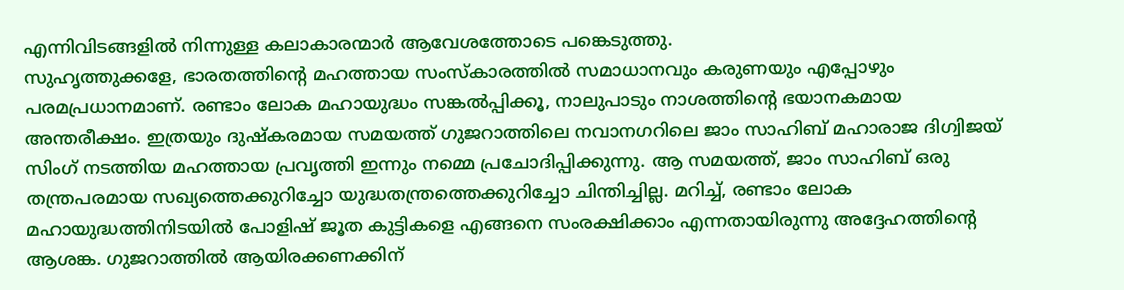എന്നിവിടങ്ങളിൽ നിന്നുള്ള കലാകാരന്മാർ ആവേശത്തോടെ പങ്കെടുത്തു.
സുഹൃത്തുക്കളേ, ഭാരതത്തിന്റെ മഹത്തായ സംസ്കാരത്തിൽ സമാധാനവും കരുണയും എപ്പോഴും പരമപ്രധാനമാണ്. രണ്ടാം ലോക മഹായുദ്ധം സങ്കൽപ്പിക്കൂ, നാലുപാടും നാശത്തിന്റെ ഭയാനകമായ അന്തരീക്ഷം. ഇത്രയും ദുഷ്കരമായ സമയത്ത് ഗുജറാത്തിലെ നവാനഗറിലെ ജാം സാഹിബ് മഹാരാജ ദിഗ്വിജയ് സിംഗ് നടത്തിയ മഹത്തായ പ്രവൃത്തി ഇന്നും നമ്മെ പ്രചോദിപ്പിക്കുന്നു. ആ സമയത്ത്, ജാം സാഹിബ് ഒരു തന്ത്രപരമായ സഖ്യത്തെക്കുറിച്ചോ യുദ്ധതന്ത്രത്തെക്കുറിച്ചോ ചിന്തിച്ചില്ല. മറിച്ച്, രണ്ടാം ലോക മഹായുദ്ധത്തിനിടയിൽ പോളിഷ് ജൂത കുട്ടികളെ എങ്ങനെ സംരക്ഷിക്കാം എന്നതായിരുന്നു അദ്ദേഹത്തിന്റെ ആശങ്ക. ഗുജറാത്തിൽ ആയിരക്കണക്കിന്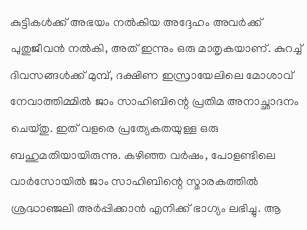കുട്ടികൾക്ക് അഭയം നൽകിയ അദ്ദേഹം അവർക്ക് പുതുജീവൻ നൽകി, അത് ഇന്നും ഒരു മാതൃകയാണ്. കുറച്ച് ദിവസങ്ങൾക്ക് മുമ്പ്, ദക്ഷിണ ഇസ്രായേലിലെ മോശാവ് നേവാത്തിമ്മിൽ ജാം സാഹിബിന്റെ പ്രതിമ അനാച്ഛാദനം ചെയ്തു. ഇത് വളരെ പ്രത്യേകതയുള്ള ഒരു ബഹുമതിയായിരുന്നു. കഴിഞ്ഞ വർഷം, പോളണ്ടിലെ വാർസോയിൽ ജാം സാഹിബിന്റെ സ്മാരകത്തിൽ ശ്രദ്ധാഞ്ജലി അർപ്പിക്കാൻ എനിക്ക് ഭാഗ്യം ലഭിച്ചു. ആ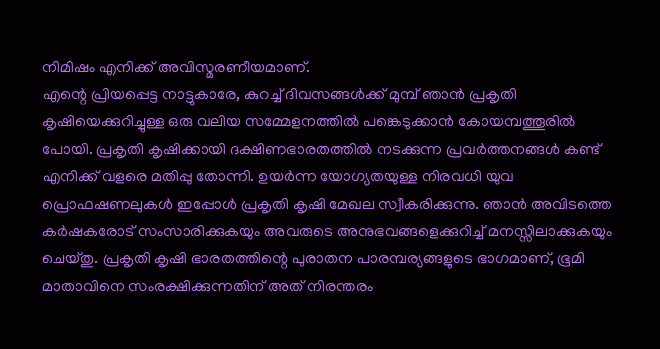നിമിഷം എനിക്ക് അവിസ്മരണീയമാണ്.
എന്റെ പ്രിയപ്പെട്ട നാട്ടുകാരേ, കുറച്ച് ദിവസങ്ങൾക്ക് മുമ്പ് ഞാൻ പ്രകൃതി കൃഷിയെക്കുറിച്ചുള്ള ഒരു വലിയ സമ്മേളനത്തിൽ പങ്കെടുക്കാൻ കോയമ്പത്തൂരിൽ പോയി. പ്രകൃതി കൃഷിക്കായി ദക്ഷിണഭാരതത്തിൽ നടക്കുന്ന പ്രവർത്തനങ്ങൾ കണ്ട് എനിക്ക് വളരെ മതിപ്പു തോന്നി. ഉയർന്ന യോഗ്യതയുള്ള നിരവധി യുവ പ്രൊഫഷണലുകൾ ഇപ്പോൾ പ്രകൃതി കൃഷി മേഖല സ്വീകരിക്കുന്നു. ഞാൻ അവിടത്തെ കർഷകരോട് സംസാരിക്കുകയും അവരുടെ അനുഭവങ്ങളെക്കുറിച്ച് മനസ്സിലാക്കുകയും ചെയ്തു. പ്രകൃതി കൃഷി ഭാരതത്തിന്റെ പുരാതന പാരമ്പര്യങ്ങളുടെ ഭാഗമാണ്, ഭൂമി മാതാവിനെ സംരക്ഷിക്കുന്നതിന് അത് നിരന്തരം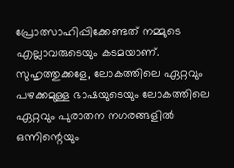പ്രോത്സാഹിപ്പിക്കേണ്ടത് നമ്മുടെ എല്ലാവരുടെയും കടമയാണ്.
സുഹൃത്തുക്കളേ, ലോകത്തിലെ ഏറ്റവും പഴക്കമുള്ള ഭാഷയുടെയും ലോകത്തിലെ ഏറ്റവും പുരാതന നഗരങ്ങളിൽ ഒന്നിന്റെയും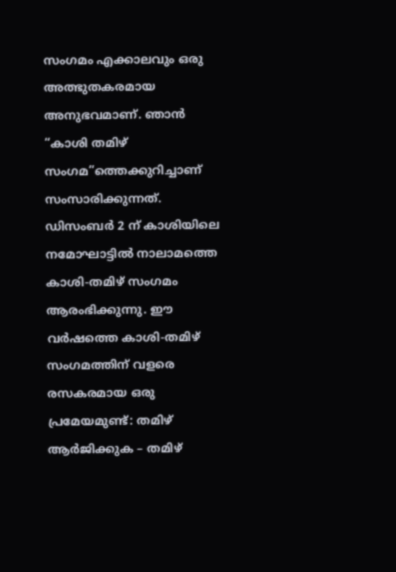സംഗമം എക്കാലവും ഒരു അത്ഭുതകരമായ അനുഭവമാണ്. ഞാൻ “കാശി തമിഴ് സംഗമ”ത്തെക്കുറിച്ചാണ് സംസാരിക്കുന്നത്. ഡിസംബർ 2 ന് കാശിയിലെ നമോഘാട്ടിൽ നാലാമത്തെ കാശി-തമിഴ് സംഗമം ആരംഭിക്കുന്നു. ഈ വർഷത്തെ കാശി-തമിഴ് സംഗമത്തിന് വളരെ രസകരമായ ഒരു പ്രമേയമുണ്ട്: തമിഴ് ആർജിക്കുക – തമിഴ്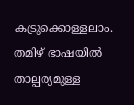കട്രുക്കൊള്ളലാം. തമിഴ് ഭാഷയിൽ താല്പര്യമുള്ള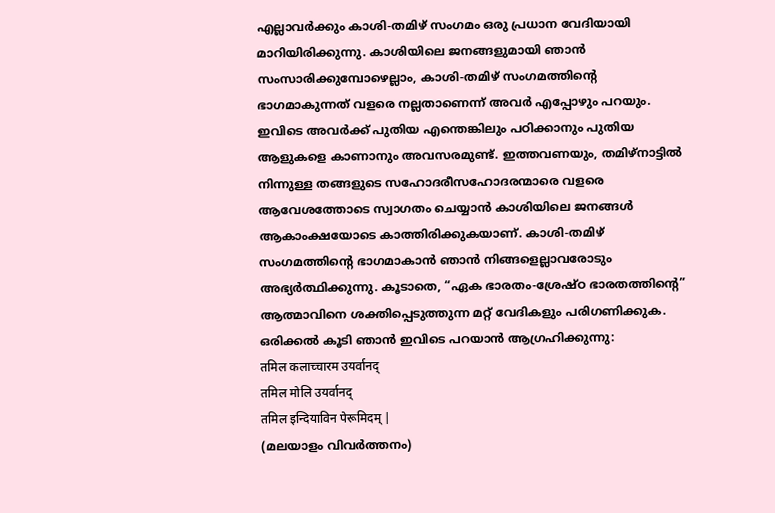എല്ലാവർക്കും കാശി-തമിഴ് സംഗമം ഒരു പ്രധാന വേദിയായി മാറിയിരിക്കുന്നു. കാശിയിലെ ജനങ്ങളുമായി ഞാൻ സംസാരിക്കുമ്പോഴെല്ലാം, കാശി-തമിഴ് സംഗമത്തിന്റെ ഭാഗമാകുന്നത് വളരെ നല്ലതാണെന്ന് അവർ എപ്പോഴും പറയും. ഇവിടെ അവർക്ക് പുതിയ എന്തെങ്കിലും പഠിക്കാനും പുതിയ ആളുകളെ കാണാനും അവസരമുണ്ട്. ഇത്തവണയും, തമിഴ്നാട്ടിൽ നിന്നുള്ള തങ്ങളുടെ സഹോദരീസഹോദരന്മാരെ വളരെ ആവേശത്തോടെ സ്വാഗതം ചെയ്യാൻ കാശിയിലെ ജനങ്ങൾ ആകാംക്ഷയോടെ കാത്തിരിക്കുകയാണ്. കാശി-തമിഴ് സംഗമത്തിന്റെ ഭാഗമാകാൻ ഞാൻ നിങ്ങളെല്ലാവരോടും അഭ്യർത്ഥിക്കുന്നു. കൂടാതെ, “ഏക ഭാരതം-ശ്രേഷ്ഠ ഭാരതത്തിന്റെ” ആത്മാവിനെ ശക്തിപ്പെടുത്തുന്ന മറ്റ് വേദികളും പരിഗണിക്കുക. ഒരിക്കൽ കൂടി ഞാൻ ഇവിടെ പറയാൻ ആഗ്രഹിക്കുന്നു:
तमिल कलाच्चारम उयर्वानद्
तमिल मोलि उयर्वानद्
तमिल इन्दियाविन पेरूमिदम् |
(മലയാളം വിവർത്തനം)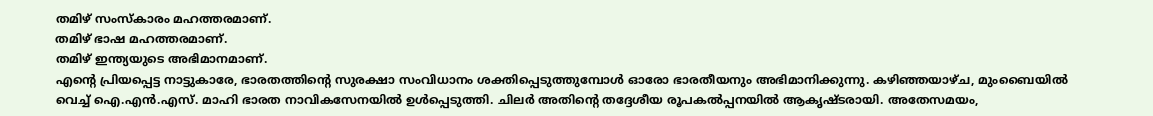തമിഴ് സംസ്കാരം മഹത്തരമാണ്.
തമിഴ് ഭാഷ മഹത്തരമാണ്.
തമിഴ് ഇന്ത്യയുടെ അഭിമാനമാണ്.
എന്റെ പ്രിയപ്പെട്ട നാട്ടുകാരേ, ഭാരതത്തിന്റെ സുരക്ഷാ സംവിധാനം ശക്തിപ്പെടുത്തുമ്പോൾ ഓരോ ഭാരതീയനും അഭിമാനിക്കുന്നു. കഴിഞ്ഞയാഴ്ച, മുംബൈയിൽ വെച്ച് ഐ.എൻ.എസ്. മാഹി ഭാരത നാവികസേനയിൽ ഉൾപ്പെടുത്തി. ചിലർ അതിന്റെ തദ്ദേശീയ രൂപകൽപ്പനയിൽ ആകൃഷ്ടരായി. അതേസമയം,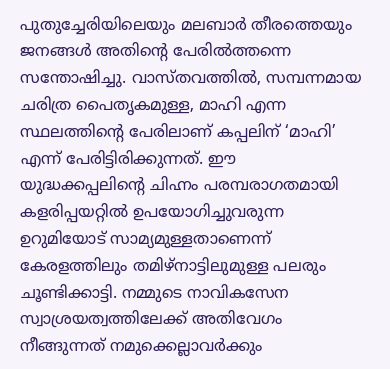പുതുച്ചേരിയിലെയും മലബാർ തീരത്തെയും ജനങ്ങൾ അതിന്റെ പേരിൽത്തന്നെ സന്തോഷിച്ചു. വാസ്തവത്തിൽ, സമ്പന്നമായ ചരിത്ര പൈതൃകമുള്ള, മാഹി എന്ന സ്ഥലത്തിന്റെ പേരിലാണ് കപ്പലിന് ‘മാഹി’ എന്ന് പേരിട്ടിരിക്കുന്നത്. ഈ യുദ്ധക്കപ്പലിന്റെ ചിഹ്നം പരമ്പരാഗതമായി കളരിപ്പയറ്റിൽ ഉപയോഗിച്ചുവരുന്ന ഉറുമിയോട് സാമ്യമുള്ളതാണെന്ന് കേരളത്തിലും തമിഴ്നാട്ടിലുമുള്ള പലരും ചൂണ്ടിക്കാട്ടി. നമ്മുടെ നാവികസേന സ്വാശ്രയത്വത്തിലേക്ക് അതിവേഗം നീങ്ങുന്നത് നമുക്കെല്ലാവർക്കും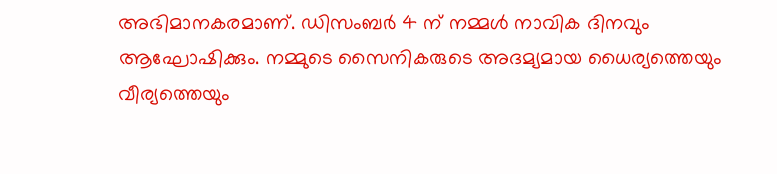അഭിമാനകരമാണ്. ഡിസംബർ 4 ന് നമ്മൾ നാവിക ദിനവും ആഘോഷിക്കും. നമ്മുടെ സൈനികരുടെ അദമ്യമായ ധൈര്യത്തെയും വീര്യത്തെയും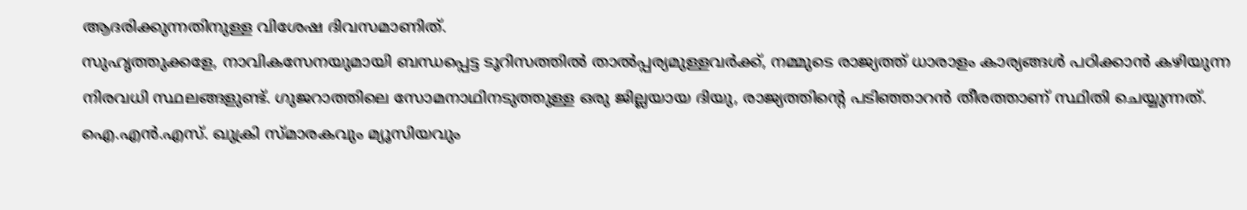ആദരിക്കുന്നതിനുള്ള വിശേഷ ദിവസമാണിത്.
സുഹൃത്തുക്കളേ, നാവികസേനയുമായി ബന്ധപ്പെട്ട ടൂറിസത്തിൽ താൽപ്പര്യമുള്ളവർക്ക്, നമ്മുടെ രാജ്യത്ത് ധാരാളം കാര്യങ്ങൾ പഠിക്കാൻ കഴിയുന്ന നിരവധി സ്ഥലങ്ങളുണ്ട്. ഗുജറാത്തിലെ സോമനാഥിനടുത്തുള്ള ഒരു ജില്ലയായ ദിയു, രാജ്യത്തിന്റെ പടിഞ്ഞാറൻ തീരത്താണ് സ്ഥിതി ചെയ്യുന്നത്. ഐ.എൻ.എസ്. ഖുക്രി സ്മാരകവും മ്യൂസിയവും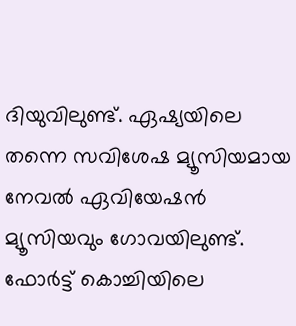ദിയുവിലുണ്ട്. ഏഷ്യയിലെ തന്നെ സവിശേഷ മ്യൂസിയമായ നേവൽ ഏവിയേഷൻ മ്യൂസിയവും ഗോവയിലുണ്ട്. ഫോർട്ട് കൊച്ചിയിലെ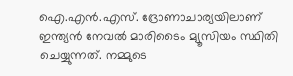ഐ.എൻ.എസ്. ദ്രോണാചാര്യയിലാണ് ഇന്ത്യൻ നേവൽ മാരിടൈം മ്യൂസിയം സ്ഥിതി ചെയ്യുന്നത്. നമ്മുടെ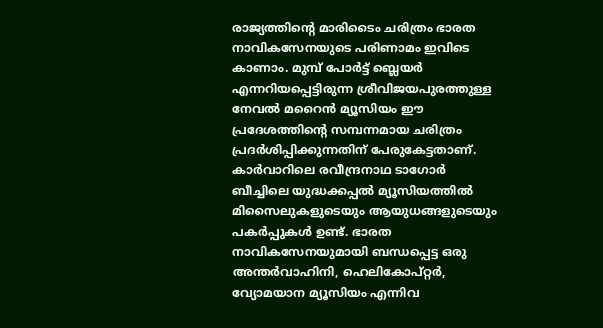രാജ്യത്തിന്റെ മാരിടൈം ചരിത്രം ഭാരത നാവികസേനയുടെ പരിണാമം ഇവിടെ കാണാം. മുമ്പ് പോർട്ട് ബ്ലെയർ എന്നറിയപ്പെട്ടിരുന്ന ശ്രീവിജയപുരത്തുള്ള നേവൽ മറൈൻ മ്യൂസിയം ഈ പ്രദേശത്തിന്റെ സമ്പന്നമായ ചരിത്രം പ്രദർശിപ്പിക്കുന്നതിന് പേരുകേട്ടതാണ്. കാർവാറിലെ രവീന്ദ്രനാഥ ടാഗോർ ബീച്ചിലെ യുദ്ധക്കപ്പൽ മ്യൂസിയത്തിൽ മിസൈലുകളുടെയും ആയുധങ്ങളുടെയും പകർപ്പുകൾ ഉണ്ട്. ഭാരത നാവികസേനയുമായി ബന്ധപ്പെട്ട ഒരു അന്തർവാഹിനി, ഹെലികോപ്റ്റർ, വ്യോമയാന മ്യൂസിയം എന്നിവ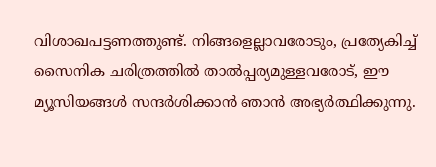വിശാഖപട്ടണത്തുണ്ട്. നിങ്ങളെല്ലാവരോടും, പ്രത്യേകിച്ച് സൈനിക ചരിത്രത്തിൽ താൽപ്പര്യമുള്ളവരോട്, ഈ മ്യൂസിയങ്ങൾ സന്ദർശിക്കാൻ ഞാൻ അഭ്യർത്ഥിക്കുന്നു.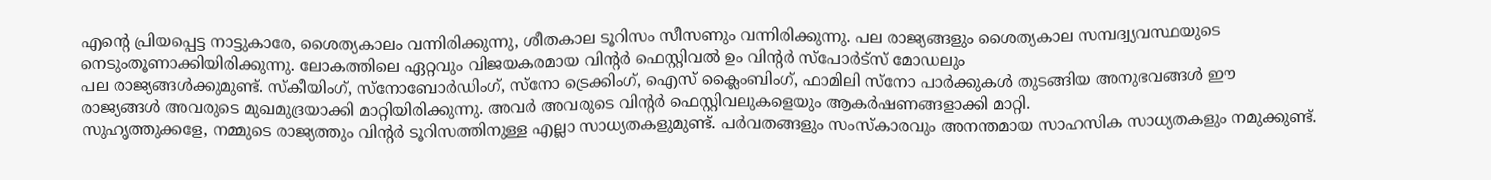എന്റെ പ്രിയപ്പെട്ട നാട്ടുകാരേ, ശൈത്യകാലം വന്നിരിക്കുന്നു, ശീതകാല ടൂറിസം സീസണും വന്നിരിക്കുന്നു. പല രാജ്യങ്ങളും ശൈത്യകാല സമ്പദ്വ്യവസ്ഥയുടെ നെടുംതൂണാക്കിയിരിക്കുന്നു. ലോകത്തിലെ ഏറ്റവും വിജയകരമായ വിന്റർ ഫെസ്റ്റിവൽ ഉം വിന്റർ സ്പോർട്സ് മോഡലും
പല രാജ്യങ്ങൾക്കുമുണ്ട്. സ്കീയിംഗ്, സ്നോബോർഡിംഗ്, സ്നോ ട്രെക്കിംഗ്, ഐസ് ക്ലൈംബിംഗ്, ഫാമിലി സ്നോ പാർക്കുകൾ തുടങ്ങിയ അനുഭവങ്ങൾ ഈ രാജ്യങ്ങൾ അവരുടെ മുഖമുദ്രയാക്കി മാറ്റിയിരിക്കുന്നു. അവർ അവരുടെ വിൻ്റർ ഫെസ്റ്റിവലുകളെയും ആകർഷണങ്ങളാക്കി മാറ്റി.
സുഹൃത്തുക്കളേ, നമ്മുടെ രാജ്യത്തും വിൻ്റർ ടൂറിസത്തിനുള്ള എല്ലാ സാധ്യതകളുമുണ്ട്. പർവതങ്ങളും സംസ്കാരവും അനന്തമായ സാഹസിക സാധ്യതകളും നമുക്കുണ്ട്.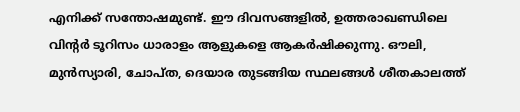എനിക്ക് സന്തോഷമുണ്ട്. ഈ ദിവസങ്ങളിൽ, ഉത്തരാഖണ്ഡിലെ വിൻ്റർ ടൂറിസം ധാരാളം ആളുകളെ ആകർഷിക്കുന്നു. ഔലി, മുൻസ്യാരി, ചോപ്ത, ദെയാര തുടങ്ങിയ സ്ഥലങ്ങൾ ശീതകാലത്ത്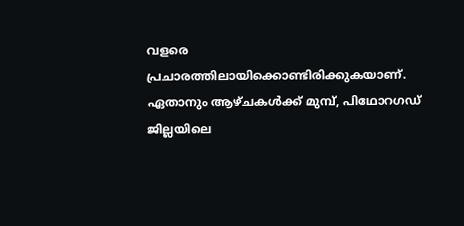വളരെ പ്രചാരത്തിലായിക്കൊണ്ടിരിക്കുകയാണ്. ഏതാനും ആഴ്ചകൾക്ക് മുമ്പ്, പിഥോറഗഡ് ജില്ലയിലെ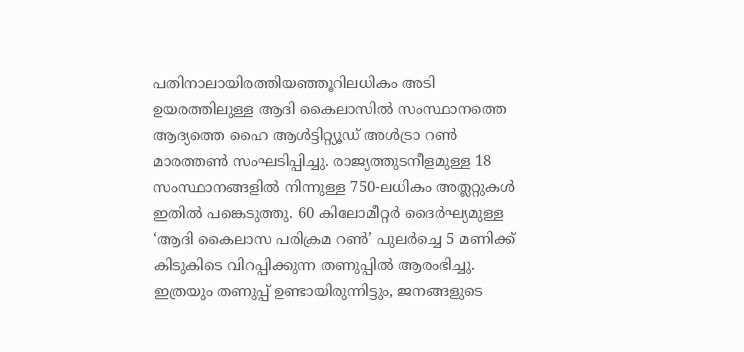പതിനാലായിരത്തിയഞ്ഞൂറിലധികം അടി ഉയരത്തിലുള്ള ആദി കൈലാസിൽ സംസ്ഥാനത്തെ ആദ്യത്തെ ഹൈ ആൾട്ടിറ്റ്യൂഡ് അൾട്രാ റൺ മാരത്തൺ സംഘടിപ്പിച്ചു. രാജ്യത്തുടനീളമുള്ള 18 സംസ്ഥാനങ്ങളിൽ നിന്നുള്ള 750-ലധികം അത്ലറ്റുകൾ ഇതിൽ പങ്കെടുത്തു. 60 കിലോമീറ്റർ ദൈർഘ്യമുള്ള ‘ആദി കൈലാസ പരിക്രമ റൺ’ പുലർച്ചെ 5 മണിക്ക് കിടുകിടെ വിറപ്പിക്കുന്ന തണുപ്പിൽ ആരംഭിച്ചു. ഇത്രയും തണുപ്പ് ഉണ്ടായിരുന്നിട്ടും, ജനങ്ങളുടെ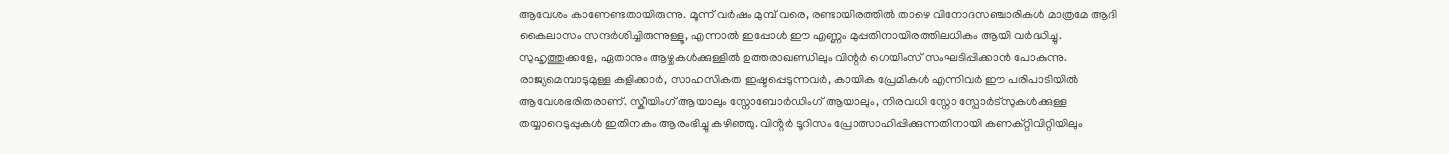ആവേശം കാണേണ്ടതായിരുന്നു. മൂന്ന് വർഷം മുമ്പ് വരെ, രണ്ടായിരത്തിൽ താഴെ വിനോദസഞ്ചാരികൾ മാത്രമേ ആദി കൈലാസം സന്ദർശിച്ചിരുന്നുള്ളൂ, എന്നാൽ ഇപ്പോൾ ഈ എണ്ണം മുപ്പതിനായിരത്തിലധികം ആയി വർദ്ധിച്ചു.
സുഹൃത്തുക്കളേ, ഏതാനും ആഴ്ചകൾക്കുള്ളിൽ ഉത്തരാഖണ്ഡിലും വിന്റർ ഗെയിംസ് സംഘടിപ്പിക്കാൻ പോകുന്നു. രാജ്യമെമ്പാടുമുള്ള കളിക്കാർ, സാഹസികത ഇഷ്ടപ്പെടുന്നവർ, കായിക പ്രേമികൾ എന്നിവർ ഈ പരിപാടിയിൽ ആവേശഭരിതരാണ്. സ്കീയിംഗ് ആയാലും സ്നോബോർഡിംഗ് ആയാലും, നിരവധി സ്നോ സ്പോർട്സുകൾക്കുള്ള തയ്യാറെടുപ്പുകൾ ഇതിനകം ആരംഭിച്ചു കഴിഞ്ഞു. വിൻ്റർ ടൂറിസം പ്രോത്സാഹിപ്പിക്കുന്നതിനായി കണക്റ്റിവിറ്റിയിലും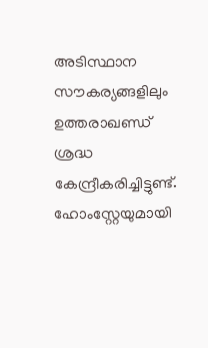അടിസ്ഥാന സൗകര്യങ്ങളിലും ഉത്തരാഖണ്ഡ് ശ്രദ്ധ കേന്ദ്രീകരിച്ചിട്ടുണ്ട്. ഹോംസ്റ്റേയുമായി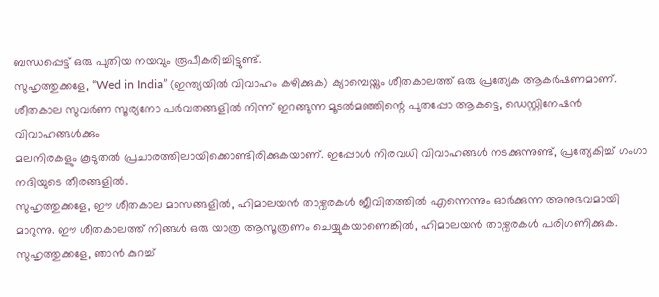ബന്ധപ്പെട്ട് ഒരു പുതിയ നയവും രൂപീകരിച്ചിട്ടുണ്ട്.
സുഹൃത്തുക്കളേ, “Wed in India” (ഇന്ത്യയിൽ വിവാഹം കഴിക്കുക) ക്യാമ്പെയ്നും ശീതകാലത്ത് ഒരു പ്രത്യേക ആകർഷണമാണ്. ശീതകാല സുവർണ സൂര്യനോ പർവതങ്ങളിൽ നിന്ന് ഇറങ്ങുന്ന മൂടൽമഞ്ഞിന്റെ പുതപ്പോ ആകട്ടെ, ഡെസ്റ്റിനേഷൻ വിവാഹങ്ങൾക്കും
മലനിരകളും കൂടുതൽ പ്രചാരത്തിലായിക്കൊണ്ടിരിക്കുകയാണ്. ഇപ്പോൾ നിരവധി വിവാഹങ്ങൾ നടക്കുന്നുണ്ട്, പ്രത്യേകിച്ച് ഗംഗാ നദിയുടെ തീരങ്ങളിൽ.
സുഹൃത്തുക്കളേ, ഈ ശീതകാല മാസങ്ങളിൽ, ഹിമാലയൻ താഴ്വരകൾ ജീവിതത്തിൽ എന്നെന്നും ഓർക്കുന്ന അനുഭവമായി മാറുന്നു. ഈ ശീതകാലത്ത് നിങ്ങൾ ഒരു യാത്ര ആസൂത്രണം ചെയ്യുകയാണെങ്കിൽ, ഹിമാലയൻ താഴ്വരകൾ പരിഗണിക്കുക.
സുഹൃത്തുക്കളേ, ഞാൻ കുറച്ച്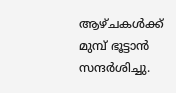ആഴ്ചകൾക്ക് മുമ്പ് ഭൂട്ടാൻ സന്ദർശിച്ചു.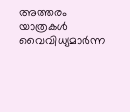അത്തരം യാത്രകൾ വൈവിധ്യമാർന്ന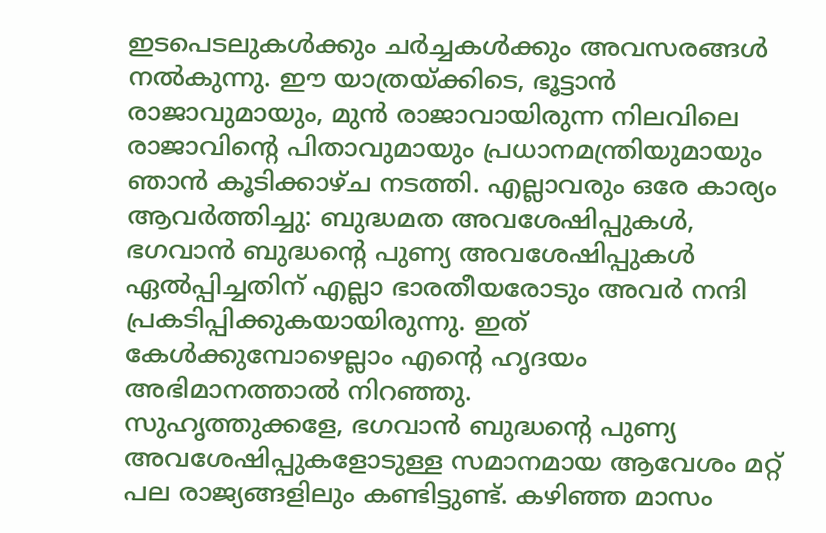ഇടപെടലുകൾക്കും ചർച്ചകൾക്കും അവസരങ്ങൾ നൽകുന്നു. ഈ യാത്രയ്ക്കിടെ, ഭൂട്ടാൻ രാജാവുമായും, മുൻ രാജാവായിരുന്ന നിലവിലെ രാജാവിന്റെ പിതാവുമായും പ്രധാനമന്ത്രിയുമായും ഞാൻ കൂടിക്കാഴ്ച നടത്തി. എല്ലാവരും ഒരേ കാര്യം ആവർത്തിച്ചു: ബുദ്ധമത അവശേഷിപ്പുകൾ, ഭഗവാൻ ബുദ്ധന്റെ പുണ്യ അവശേഷിപ്പുകൾ ഏൽപ്പിച്ചതിന് എല്ലാ ഭാരതീയരോടും അവർ നന്ദി പ്രകടിപ്പിക്കുകയായിരുന്നു. ഇത് കേൾക്കുമ്പോഴെല്ലാം എന്റെ ഹൃദയം അഭിമാനത്താൽ നിറഞ്ഞു.
സുഹൃത്തുക്കളേ, ഭഗവാൻ ബുദ്ധന്റെ പുണ്യ അവശേഷിപ്പുകളോടുള്ള സമാനമായ ആവേശം മറ്റ് പല രാജ്യങ്ങളിലും കണ്ടിട്ടുണ്ട്. കഴിഞ്ഞ മാസം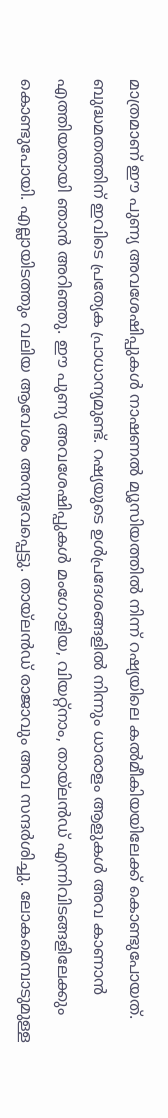മാത്രമാണ് ഈ പുണ്യ അവശേഷിപ്പുകൾ നാഷണൽ മ്യൂസിയത്തിൽ നിന്ന് റഷ്യയിലെ കൽമീകിയയിലേക്ക് കൊണ്ടുപോയത്. ബുദ്ധമതത്തിന് ഇവിടെ പ്രത്യേക പ്രാധാന്യമുണ്ട്. റഷ്യയുടെ ഉൾപ്രദേശങ്ങളിൽ നിന്നും ധാരാളം ആളുകൾ അവ കാണാൻ എത്തിയതായി ഞാൻ അറിഞ്ഞു. ഈ പുണ്യ അവശേഷിപ്പുകൾ മംഗോളിയ, വിയറ്റ്നാം, തായ്ലൻഡ് എന്നിവിടങ്ങളിലേക്കും കൊണ്ടുപോയി. എല്ലായിടത്തും വലിയ ആവേശം അനുഭവപ്പെട്ടു. തായ്ലൻഡ് രാജാവും അവ സന്ദർശിച്ചു. ലോകമെമ്പാടുമുള്ള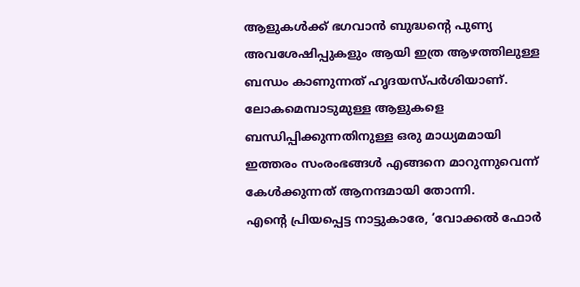ആളുകൾക്ക് ഭഗവാൻ ബുദ്ധന്റെ പുണ്യ അവശേഷിപ്പുകളും ആയി ഇത്ര ആഴത്തിലുള്ള ബന്ധം കാണുന്നത് ഹൃദയസ്പർശിയാണ്. ലോകമെമ്പാടുമുള്ള ആളുകളെ ബന്ധിപ്പിക്കുന്നതിനുള്ള ഒരു മാധ്യമമായി ഇത്തരം സംരംഭങ്ങൾ എങ്ങനെ മാറുന്നുവെന്ന് കേൾക്കുന്നത് ആനന്ദമായി തോന്നി.
എന്റെ പ്രിയപ്പെട്ട നാട്ടുകാരേ, ‘വോക്കൽ ഫോർ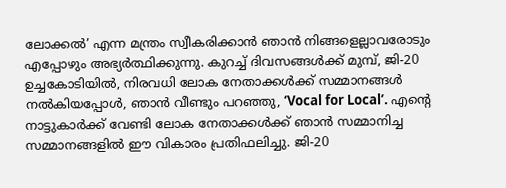ലോക്കൽ’ എന്ന മന്ത്രം സ്വീകരിക്കാൻ ഞാൻ നിങ്ങളെല്ലാവരോടും എപ്പോഴും അഭ്യർത്ഥിക്കുന്നു. കുറച്ച് ദിവസങ്ങൾക്ക് മുമ്പ്, ജി-20 ഉച്ചകോടിയിൽ, നിരവധി ലോക നേതാക്കൾക്ക് സമ്മാനങ്ങൾ നൽകിയപ്പോൾ, ഞാൻ വീണ്ടും പറഞ്ഞു, ‘Vocal for Local’. എന്റെ നാട്ടുകാർക്ക് വേണ്ടി ലോക നേതാക്കൾക്ക് ഞാൻ സമ്മാനിച്ച സമ്മാനങ്ങളിൽ ഈ വികാരം പ്രതിഫലിച്ചു. ജി-20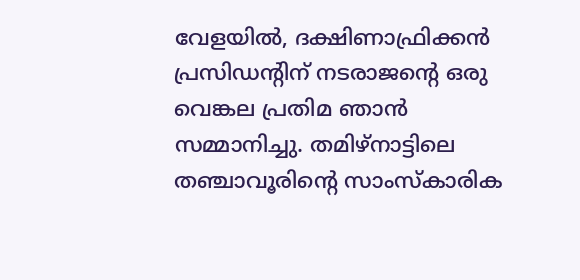വേളയിൽ, ദക്ഷിണാഫ്രിക്കൻ പ്രസിഡന്റിന് നടരാജന്റെ ഒരു വെങ്കല പ്രതിമ ഞാൻ സമ്മാനിച്ചു. തമിഴ്നാട്ടിലെ തഞ്ചാവൂരിന്റെ സാംസ്കാരിക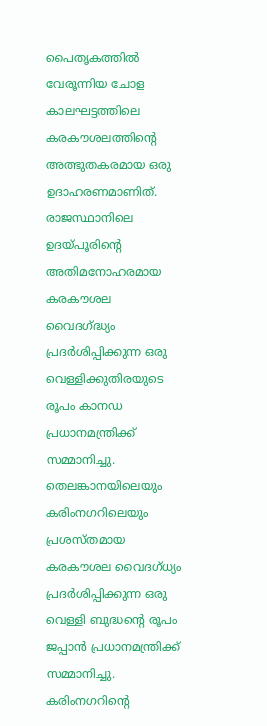പൈതൃകത്തിൽ വേരൂന്നിയ ചോള കാലഘട്ടത്തിലെ കരകൗശലത്തിന്റെ അത്ഭുതകരമായ ഒരു ഉദാഹരണമാണിത്. രാജസ്ഥാനിലെ ഉദയ്പൂരിന്റെ അതിമനോഹരമായ കരകൗശല വൈദഗ്ദ്ധ്യം പ്രദർശിപ്പിക്കുന്ന ഒരു വെള്ളിക്കുതിരയുടെ രൂപം കാനഡ പ്രധാനമന്ത്രിക്ക് സമ്മാനിച്ചു. തെലങ്കാനയിലെയും കരിംനഗറിലെയും പ്രശസ്തമായ കരകൗശല വൈദഗ്ധ്യം പ്രദർശിപ്പിക്കുന്ന ഒരു വെള്ളി ബുദ്ധന്റെ രൂപം ജപ്പാൻ പ്രധാനമന്ത്രിക്ക് സമ്മാനിച്ചു. കരിംനഗറിന്റെ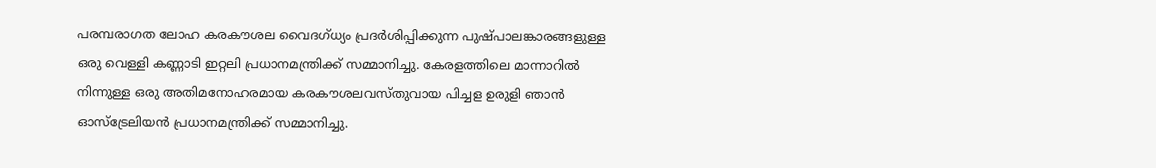പരമ്പരാഗത ലോഹ കരകൗശല വൈദഗ്ധ്യം പ്രദർശിപ്പിക്കുന്ന പുഷ്പാലങ്കാരങ്ങളുള്ള ഒരു വെള്ളി കണ്ണാടി ഇറ്റലി പ്രധാനമന്ത്രിക്ക് സമ്മാനിച്ചു. കേരളത്തിലെ മാന്നാറിൽ നിന്നുള്ള ഒരു അതിമനോഹരമായ കരകൗശലവസ്തുവായ പിച്ചള ഉരുളി ഞാൻ ഓസ്ട്രേലിയൻ പ്രധാനമന്ത്രിക്ക് സമ്മാനിച്ചു.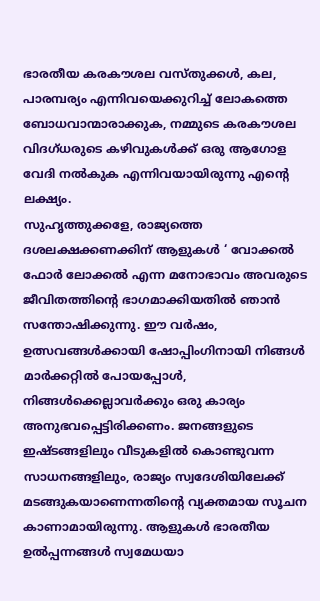ഭാരതീയ കരകൗശല വസ്തുക്കൾ, കല, പാരമ്പര്യം എന്നിവയെക്കുറിച്ച് ലോകത്തെ ബോധവാന്മാരാക്കുക, നമ്മുടെ കരകൗശല വിദഗ്ധരുടെ കഴിവുകൾക്ക് ഒരു ആഗോള വേദി നൽകുക എന്നിവയായിരുന്നു എന്റെ ലക്ഷ്യം.
സുഹൃത്തുക്കളേ, രാജ്യത്തെ ദശലക്ഷക്കണക്കിന് ആളുകൾ ‘ വോക്കൽ ഫോർ ലോക്കൽ എന്ന മനോഭാവം അവരുടെ ജീവിതത്തിന്റെ ഭാഗമാക്കിയതിൽ ഞാൻ സന്തോഷിക്കുന്നു. ഈ വർഷം, ഉത്സവങ്ങൾക്കായി ഷോപ്പിംഗിനായി നിങ്ങൾ മാർക്കറ്റിൽ പോയപ്പോൾ, നിങ്ങൾക്കെല്ലാവർക്കും ഒരു കാര്യം അനുഭവപ്പെട്ടിരിക്കണം. ജനങ്ങളുടെ ഇഷ്ടങ്ങളിലും വീടുകളിൽ കൊണ്ടുവന്ന സാധനങ്ങളിലും, രാജ്യം സ്വദേശിയിലേക്ക് മടങ്ങുകയാണെന്നതിന്റെ വ്യക്തമായ സൂചന കാണാമായിരുന്നു. ആളുകൾ ഭാരതീയ ഉൽപ്പന്നങ്ങൾ സ്വമേധയാ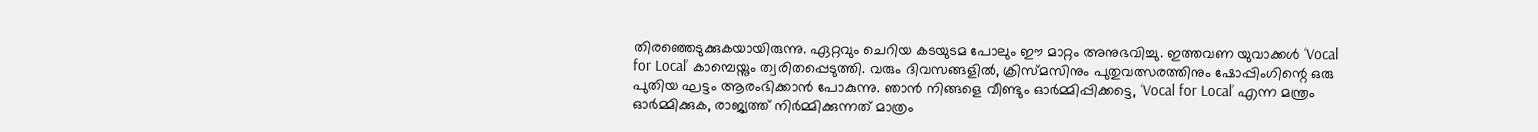തിരഞ്ഞെടുക്കുകയായിരുന്നു. ഏറ്റവും ചെറിയ കടയുടമ പോലും ഈ മാറ്റം അനുഭവിച്ചു. ഇത്തവണ യുവാക്കൾ ‘Vocal for Local’ കാമ്പെയ്നും ത്വരിതപ്പെടുത്തി. വരും ദിവസങ്ങളിൽ, ക്രിസ്മസിനും പുതുവത്സരത്തിനും ഷോപ്പിംഗിന്റെ ഒരു പുതിയ ഘട്ടം ആരംഭിക്കാൻ പോകുന്നു. ഞാൻ നിങ്ങളെ വീണ്ടും ഓർമ്മിപ്പിക്കട്ടെ, ‘Vocal for Local’ എന്ന മന്ത്രം ഓർമ്മിക്കുക, രാജ്യത്ത് നിർമ്മിക്കുന്നത് മാത്രം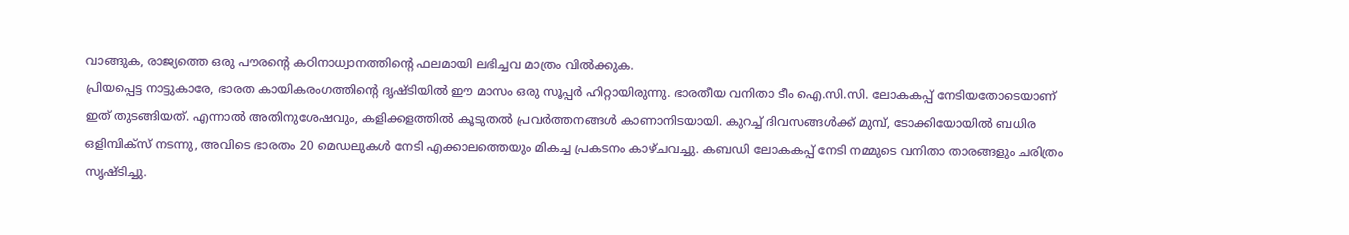വാങ്ങുക, രാജ്യത്തെ ഒരു പൗരന്റെ കഠിനാധ്വാനത്തിന്റെ ഫലമായി ലഭിച്ചവ മാത്രം വിൽക്കുക.
പ്രിയപ്പെട്ട നാട്ടുകാരേ, ഭാരത കായികരംഗത്തിന്റെ ദൃഷ്ടിയിൽ ഈ മാസം ഒരു സൂപ്പർ ഹിറ്റായിരുന്നു. ഭാരതീയ വനിതാ ടീം ഐ.സി.സി. ലോകകപ്പ് നേടിയതോടെയാണ് ഇത് തുടങ്ങിയത്. എന്നാൽ അതിനുശേഷവും, കളിക്കളത്തിൽ കൂടുതൽ പ്രവർത്തനങ്ങൾ കാണാനിടയായി. കുറച്ച് ദിവസങ്ങൾക്ക് മുമ്പ്, ടോക്കിയോയിൽ ബധിര ഒളിമ്പിക്സ് നടന്നു, അവിടെ ഭാരതം 20 മെഡലുകൾ നേടി എക്കാലത്തെയും മികച്ച പ്രകടനം കാഴ്ചവച്ചു. കബഡി ലോകകപ്പ് നേടി നമ്മുടെ വനിതാ താരങ്ങളും ചരിത്രം സൃഷ്ടിച്ചു.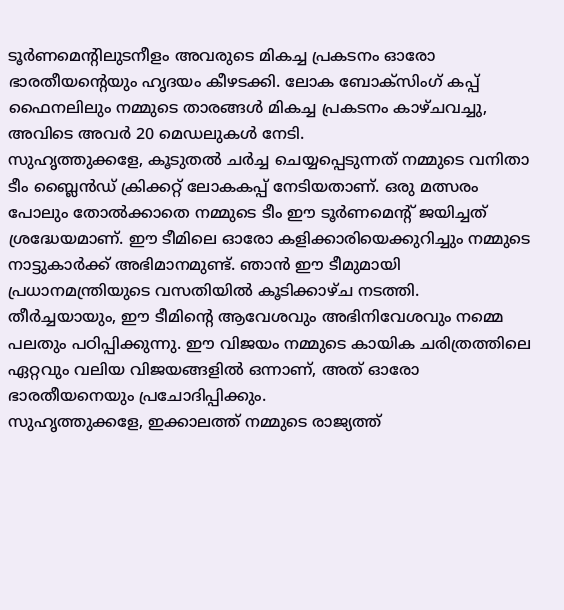ടൂർണമെന്റിലുടനീളം അവരുടെ മികച്ച പ്രകടനം ഓരോ ഭാരതീയന്റെയും ഹൃദയം കീഴടക്കി. ലോക ബോക്സിംഗ് കപ്പ് ഫൈനലിലും നമ്മുടെ താരങ്ങൾ മികച്ച പ്രകടനം കാഴ്ചവച്ചു, അവിടെ അവർ 20 മെഡലുകൾ നേടി.
സുഹൃത്തുക്കളേ, കൂടുതൽ ചർച്ച ചെയ്യപ്പെടുന്നത് നമ്മുടെ വനിതാ ടീം ബ്ലൈൻഡ് ക്രിക്കറ്റ് ലോകകപ്പ് നേടിയതാണ്. ഒരു മത്സരം പോലും തോൽക്കാതെ നമ്മുടെ ടീം ഈ ടൂർണമെന്റ് ജയിച്ചത് ശ്രദ്ധേയമാണ്. ഈ ടീമിലെ ഓരോ കളിക്കാരിയെക്കുറിച്ചും നമ്മുടെ നാട്ടുകാർക്ക് അഭിമാനമുണ്ട്. ഞാൻ ഈ ടീമുമായി പ്രധാനമന്ത്രിയുടെ വസതിയിൽ കൂടിക്കാഴ്ച നടത്തി. തീർച്ചയായും, ഈ ടീമിന്റെ ആവേശവും അഭിനിവേശവും നമ്മെ പലതും പഠിപ്പിക്കുന്നു. ഈ വിജയം നമ്മുടെ കായിക ചരിത്രത്തിലെ ഏറ്റവും വലിയ വിജയങ്ങളിൽ ഒന്നാണ്, അത് ഓരോ ഭാരതീയനെയും പ്രചോദിപ്പിക്കും.
സുഹൃത്തുക്കളേ, ഇക്കാലത്ത് നമ്മുടെ രാജ്യത്ത്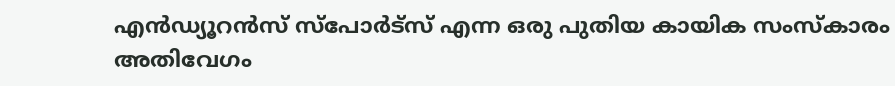എൻഡ്യൂറൻസ് സ്പോർട്സ് എന്ന ഒരു പുതിയ കായിക സംസ്കാരം അതിവേഗം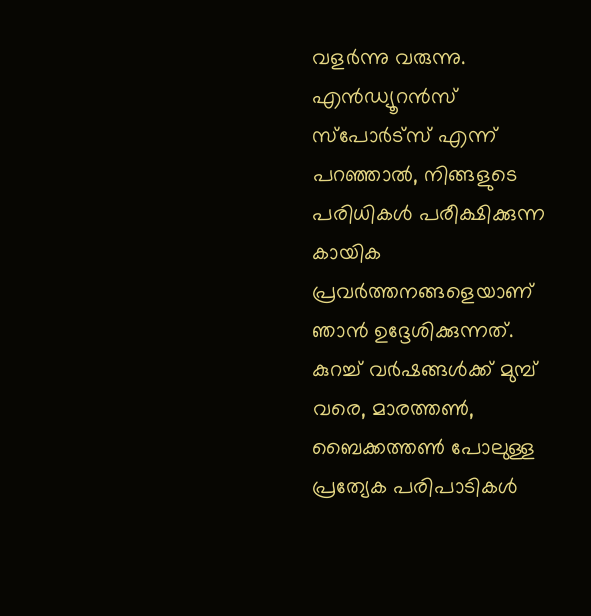വളർന്നു വരുന്നു. എൻഡ്യൂറൻസ് സ്പോർട്സ് എന്ന് പറഞ്ഞാൽ, നിങ്ങളുടെ പരിധികൾ പരീക്ഷിക്കുന്ന കായിക പ്രവർത്തനങ്ങളെയാണ് ഞാൻ ഉദ്ദേശിക്കുന്നത്. കുറച്ച് വർഷങ്ങൾക്ക് മുമ്പ് വരെ, മാരത്തൺ, ബൈക്കത്തൺ പോലുള്ള പ്രത്യേക പരിപാടികൾ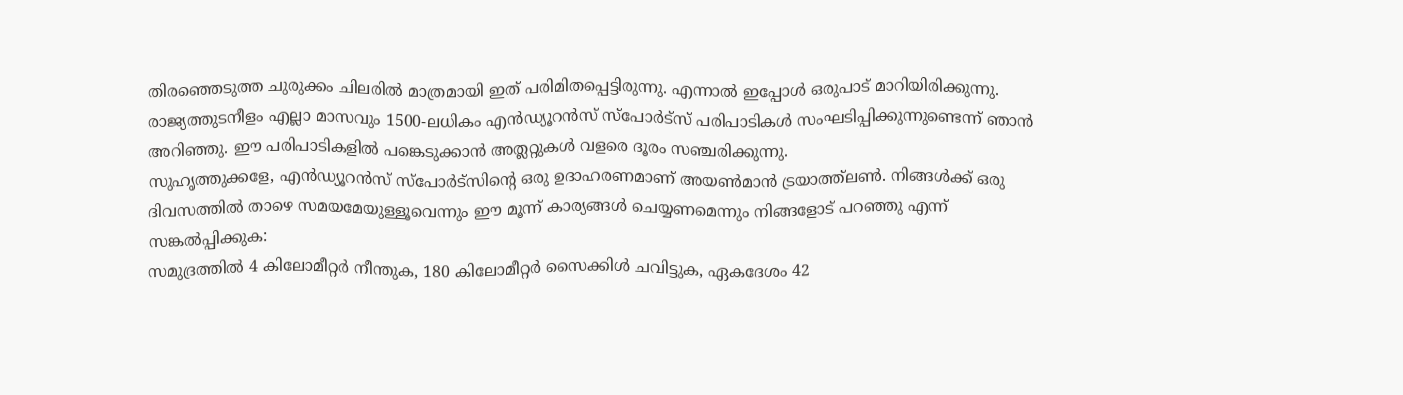തിരഞ്ഞെടുത്ത ചുരുക്കം ചിലരിൽ മാത്രമായി ഇത് പരിമിതപ്പെട്ടിരുന്നു. എന്നാൽ ഇപ്പോൾ ഒരുപാട് മാറിയിരിക്കുന്നു. രാജ്യത്തുടനീളം എല്ലാ മാസവും 1500-ലധികം എൻഡ്യൂറൻസ് സ്പോർട്സ് പരിപാടികൾ സംഘടിപ്പിക്കുന്നുണ്ടെന്ന് ഞാൻ അറിഞ്ഞു. ഈ പരിപാടികളിൽ പങ്കെടുക്കാൻ അത്ലറ്റുകൾ വളരെ ദൂരം സഞ്ചരിക്കുന്നു.
സുഹൃത്തുക്കളേ, എൻഡ്യൂറൻസ് സ്പോർട്സിന്റെ ഒരു ഉദാഹരണമാണ് അയൺമാൻ ട്രയാത്ത്ലൺ. നിങ്ങൾക്ക് ഒരു ദിവസത്തിൽ താഴെ സമയമേയുള്ളൂവെന്നും ഈ മൂന്ന് കാര്യങ്ങൾ ചെയ്യണമെന്നും നിങ്ങളോട് പറഞ്ഞു എന്ന് സങ്കൽപ്പിക്കുക:
സമുദ്രത്തിൽ 4 കിലോമീറ്റർ നീന്തുക, 180 കിലോമീറ്റർ സൈക്കിൾ ചവിട്ടുക, ഏകദേശം 42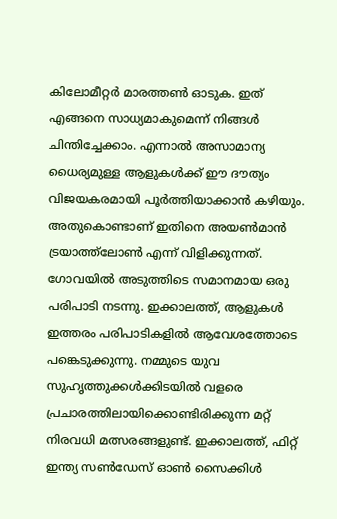കിലോമീറ്റർ മാരത്തൺ ഓടുക. ഇത് എങ്ങനെ സാധ്യമാകുമെന്ന് നിങ്ങൾ ചിന്തിച്ചേക്കാം. എന്നാൽ അസാമാന്യ ധൈര്യമുള്ള ആളുകൾക്ക് ഈ ദൗത്യം വിജയകരമായി പൂർത്തിയാക്കാൻ കഴിയും. അതുകൊണ്ടാണ് ഇതിനെ അയൺമാൻ ട്രയാത്ത്ലോൺ എന്ന് വിളിക്കുന്നത്. ഗോവയിൽ അടുത്തിടെ സമാനമായ ഒരു പരിപാടി നടന്നു. ഇക്കാലത്ത്, ആളുകൾ ഇത്തരം പരിപാടികളിൽ ആവേശത്തോടെ പങ്കെടുക്കുന്നു. നമ്മുടെ യുവ സുഹൃത്തുക്കൾക്കിടയിൽ വളരെ പ്രചാരത്തിലായിക്കൊണ്ടിരിക്കുന്ന മറ്റ് നിരവധി മത്സരങ്ങളുണ്ട്. ഇക്കാലത്ത്, ഫിറ്റ് ഇന്ത്യ സൺഡേസ് ഓൺ സൈക്കിൾ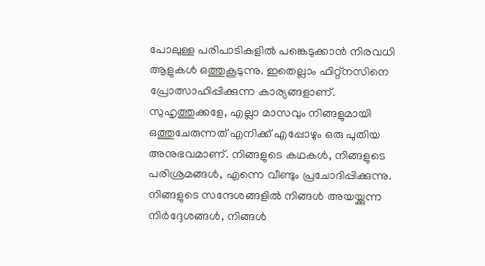പോലുള്ള പരിപാടികളിൽ പങ്കെടുക്കാൻ നിരവധി ആളുകൾ ഒത്തുകൂടുന്നു. ഇതെല്ലാം ഫിറ്റ്നസിനെ പ്രോത്സാഹിപ്പിക്കുന്ന കാര്യങ്ങളാണ്. സുഹൃത്തുക്കളേ, എല്ലാ മാസവും നിങ്ങളുമായി ഒത്തുചേരുന്നത് എനിക്ക് എപ്പോഴും ഒരു പുതിയ അനുഭവമാണ്. നിങ്ങളുടെ കഥകൾ, നിങ്ങളുടെ പരിശ്രമങ്ങൾ, എന്നെ വീണ്ടും പ്രചോദിപ്പിക്കുന്നു. നിങ്ങളുടെ സന്ദേശങ്ങളിൽ നിങ്ങൾ അയയ്ക്കുന്ന നിർദ്ദേശങ്ങൾ, നിങ്ങൾ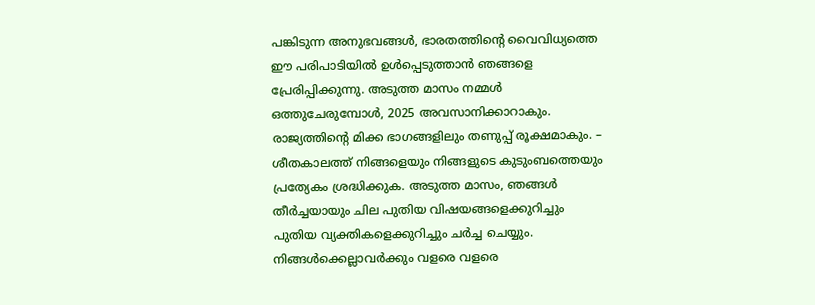പങ്കിടുന്ന അനുഭവങ്ങൾ, ഭാരതത്തിന്റെ വൈവിധ്യത്തെ ഈ പരിപാടിയിൽ ഉൾപ്പെടുത്താൻ ഞങ്ങളെ പ്രേരിപ്പിക്കുന്നു. അടുത്ത മാസം നമ്മൾ ഒത്തുചേരുമ്പോൾ, 2025 അവസാനിക്കാറാകും. രാജ്യത്തിന്റെ മിക്ക ഭാഗങ്ങളിലും തണുപ്പ് രൂക്ഷമാകും. – ശീതകാലത്ത് നിങ്ങളെയും നിങ്ങളുടെ കുടുംബത്തെയും പ്രത്യേകം ശ്രദ്ധിക്കുക. അടുത്ത മാസം, ഞങ്ങൾ തീർച്ചയായും ചില പുതിയ വിഷയങ്ങളെക്കുറിച്ചും പുതിയ വ്യക്തികളെക്കുറിച്ചും ചർച്ച ചെയ്യും. നിങ്ങൾക്കെല്ലാവർക്കും വളരെ വളരെ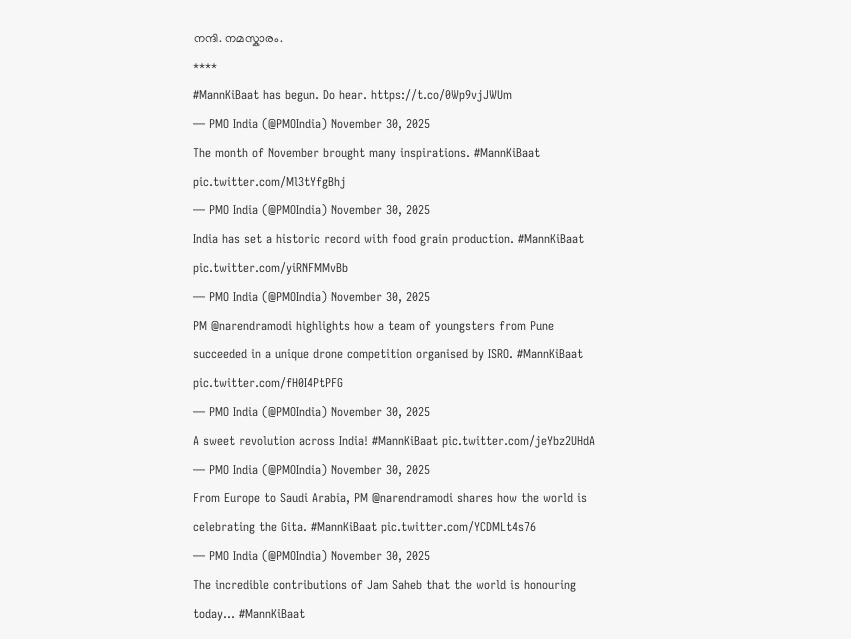നന്ദി. നമസ്കാരം.
****
#MannKiBaat has begun. Do hear. https://t.co/0Wp9vjJWUm
— PMO India (@PMOIndia) November 30, 2025
The month of November brought many inspirations. #MannKiBaat pic.twitter.com/Ml3tYfgBhj
— PMO India (@PMOIndia) November 30, 2025
India has set a historic record with food grain production. #MannKiBaat pic.twitter.com/yiRNFMMvBb
— PMO India (@PMOIndia) November 30, 2025
PM @narendramodi highlights how a team of youngsters from Pune succeeded in a unique drone competition organised by ISRO. #MannKiBaat pic.twitter.com/fH0I4PtPFG
— PMO India (@PMOIndia) November 30, 2025
A sweet revolution across India! #MannKiBaat pic.twitter.com/jeYbz2UHdA
— PMO India (@PMOIndia) November 30, 2025
From Europe to Saudi Arabia, PM @narendramodi shares how the world is celebrating the Gita. #MannKiBaat pic.twitter.com/YCDMLt4s76
— PMO India (@PMOIndia) November 30, 2025
The incredible contributions of Jam Saheb that the world is honouring today... #MannKiBaat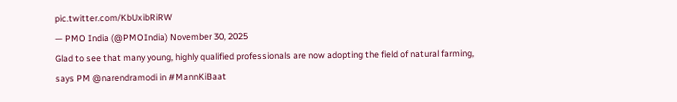pic.twitter.com/KbUxibRiRW
— PMO India (@PMOIndia) November 30, 2025
Glad to see that many young, highly qualified professionals are now adopting the field of natural farming, says PM @narendramodi in #MannKiBaat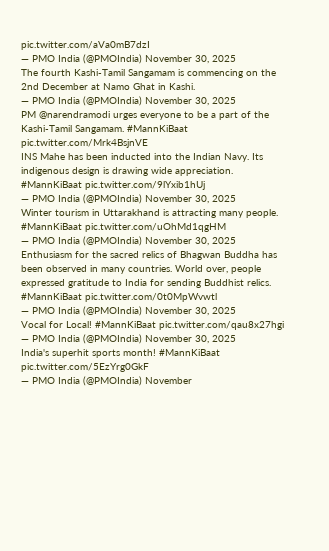pic.twitter.com/aVa0mB7dzI
— PMO India (@PMOIndia) November 30, 2025
The fourth Kashi-Tamil Sangamam is commencing on the 2nd December at Namo Ghat in Kashi.
— PMO India (@PMOIndia) November 30, 2025
PM @narendramodi urges everyone to be a part of the Kashi-Tamil Sangamam. #MannKiBaat pic.twitter.com/Mrk4BsjnVE
INS Mahe has been inducted into the Indian Navy. Its indigenous design is drawing wide appreciation. #MannKiBaat pic.twitter.com/9lYxib1hUj
— PMO India (@PMOIndia) November 30, 2025
Winter tourism in Uttarakhand is attracting many people. #MannKiBaat pic.twitter.com/uOhMd1qgHM
— PMO India (@PMOIndia) November 30, 2025
Enthusiasm for the sacred relics of Bhagwan Buddha has been observed in many countries. World over, people expressed gratitude to India for sending Buddhist relics. #MannKiBaat pic.twitter.com/0t0MpWvwtl
— PMO India (@PMOIndia) November 30, 2025
Vocal for Local! #MannKiBaat pic.twitter.com/qau8x27hgi
— PMO India (@PMOIndia) November 30, 2025
India's superhit sports month! #MannKiBaat pic.twitter.com/5EzYrg0GkF
— PMO India (@PMOIndia) November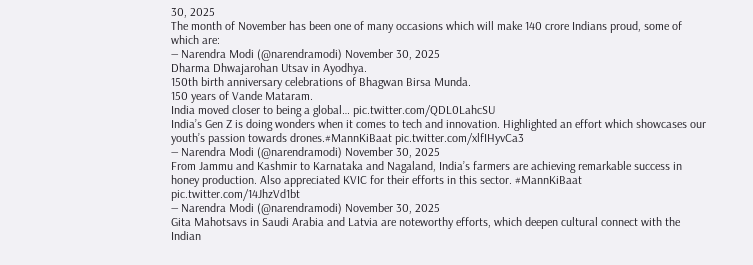30, 2025
The month of November has been one of many occasions which will make 140 crore Indians proud, some of which are:
— Narendra Modi (@narendramodi) November 30, 2025
Dharma Dhwajarohan Utsav in Ayodhya.
150th birth anniversary celebrations of Bhagwan Birsa Munda.
150 years of Vande Mataram.
India moved closer to being a global… pic.twitter.com/QDL0LahcSU
India’s Gen Z is doing wonders when it comes to tech and innovation. Highlighted an effort which showcases our youth’s passion towards drones.#MannKiBaat pic.twitter.com/xlfIHyvCa3
— Narendra Modi (@narendramodi) November 30, 2025
From Jammu and Kashmir to Karnataka and Nagaland, India’s farmers are achieving remarkable success in honey production. Also appreciated KVIC for their efforts in this sector. #MannKiBaat pic.twitter.com/14JhzVd1bt
— Narendra Modi (@narendramodi) November 30, 2025
Gita Mahotsavs in Saudi Arabia and Latvia are noteworthy efforts, which deepen cultural connect with the Indian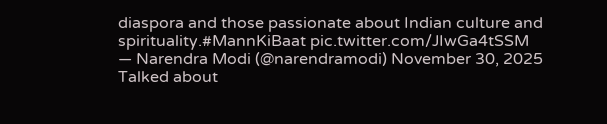diaspora and those passionate about Indian culture and spirituality.#MannKiBaat pic.twitter.com/JIwGa4tSSM
— Narendra Modi (@narendramodi) November 30, 2025
Talked about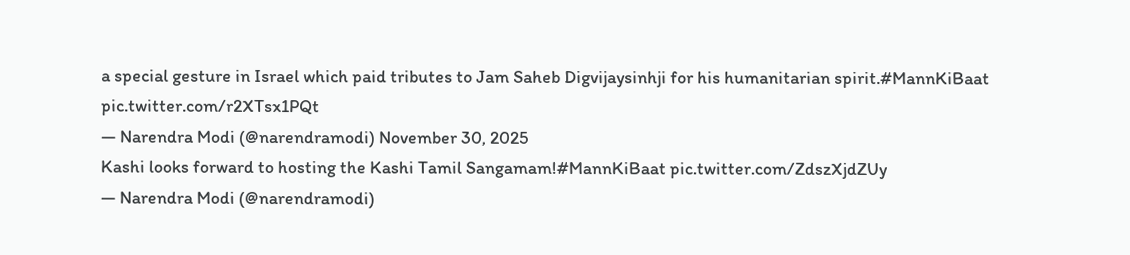a special gesture in Israel which paid tributes to Jam Saheb Digvijaysinhji for his humanitarian spirit.#MannKiBaat pic.twitter.com/r2XTsx1PQt
— Narendra Modi (@narendramodi) November 30, 2025
Kashi looks forward to hosting the Kashi Tamil Sangamam!#MannKiBaat pic.twitter.com/ZdszXjdZUy
— Narendra Modi (@narendramodi)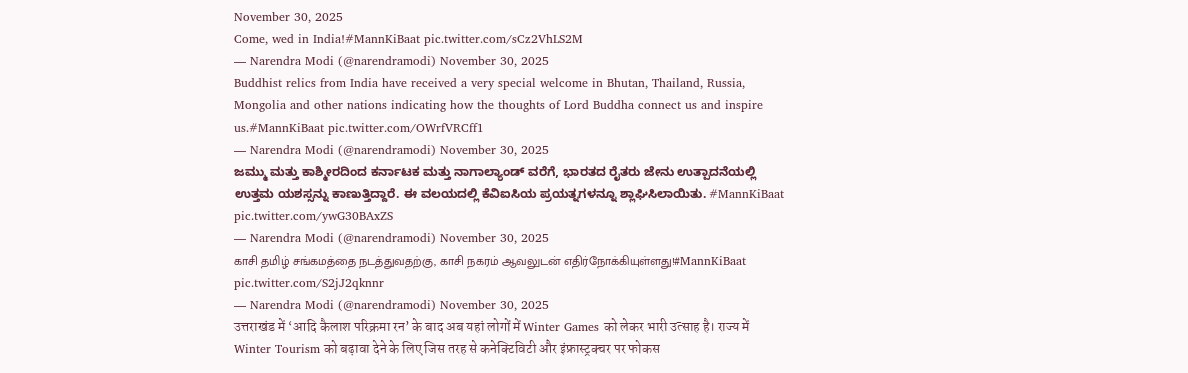November 30, 2025
Come, wed in India!#MannKiBaat pic.twitter.com/sCz2VhLS2M
— Narendra Modi (@narendramodi) November 30, 2025
Buddhist relics from India have received a very special welcome in Bhutan, Thailand, Russia, Mongolia and other nations indicating how the thoughts of Lord Buddha connect us and inspire us.#MannKiBaat pic.twitter.com/OWrfVRCff1
— Narendra Modi (@narendramodi) November 30, 2025
ಜಮ್ಮು ಮತ್ತು ಕಾಶ್ಮೀರದಿಂದ ಕರ್ನಾಟಕ ಮತ್ತು ನಾಗಾಲ್ಯಾಂಡ್ ವರೆಗೆ, ಭಾರತದ ರೈತರು ಜೇನು ಉತ್ಪಾದನೆಯಲ್ಲಿ ಉತ್ತಮ ಯಶಸ್ಸನ್ನು ಕಾಣುತ್ತಿದ್ದಾರೆ. ಈ ವಲಯದಲ್ಲಿ ಕೆವಿಐಸಿಯ ಪ್ರಯತ್ನಗಳನ್ನೂ ಶ್ಲಾಘಿಸಿಲಾಯಿತು. #MannKiBaat pic.twitter.com/ywG30BAxZS
— Narendra Modi (@narendramodi) November 30, 2025
காசி தமிழ் சங்கமத்தை நடத்துவதற்கு, காசி நகரம் ஆவலுடன் எதிர்நோக்கியுள்ளது!#MannKiBaat pic.twitter.com/S2jJ2qknnr
— Narendra Modi (@narendramodi) November 30, 2025
उत्तराखंड में ‘आदि कैलाश परिक्रमा रन’ के बाद अब यहां लोगों में Winter Games को लेकर भारी उत्साह है। राज्य में Winter Tourism को बढ़ावा देने के लिए जिस तरह से कनेक्टिविटी और इंफ्रास्ट्रक्चर पर फोकस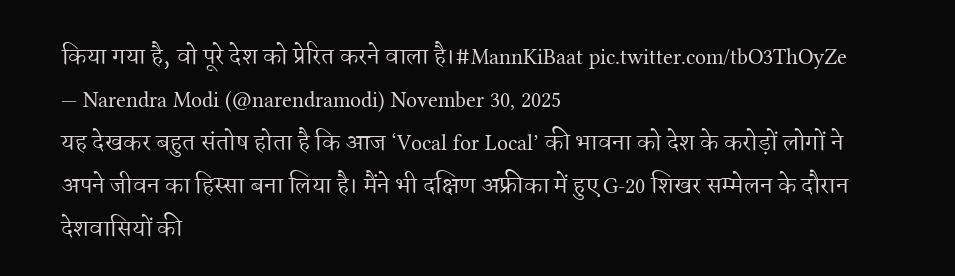किया गया है, वो पूरे देश को प्रेरित करने वाला है।#MannKiBaat pic.twitter.com/tbO3ThOyZe
— Narendra Modi (@narendramodi) November 30, 2025
यह देखकर बहुत संतोष होता है कि आज ‘Vocal for Local’ की भावना को देश के करोड़ों लोगों ने अपने जीवन का हिस्सा बना लिया है। मैंने भी दक्षिण अफ्रीका में हुए G-20 शिखर सम्मेलन के दौरान देशवासियों की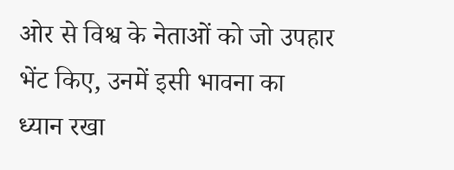ओर से विश्व के नेताओं को जो उपहार भेंट किए, उनमें इसी भावना का ध्यान रखा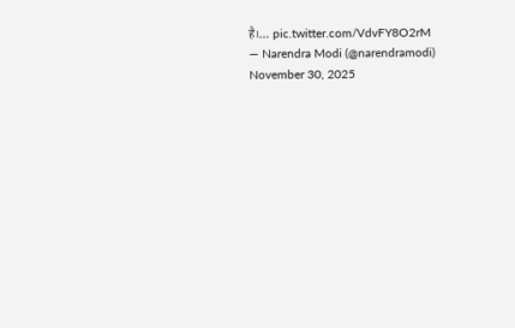है।… pic.twitter.com/VdvFY8O2rM
— Narendra Modi (@narendramodi) November 30, 2025